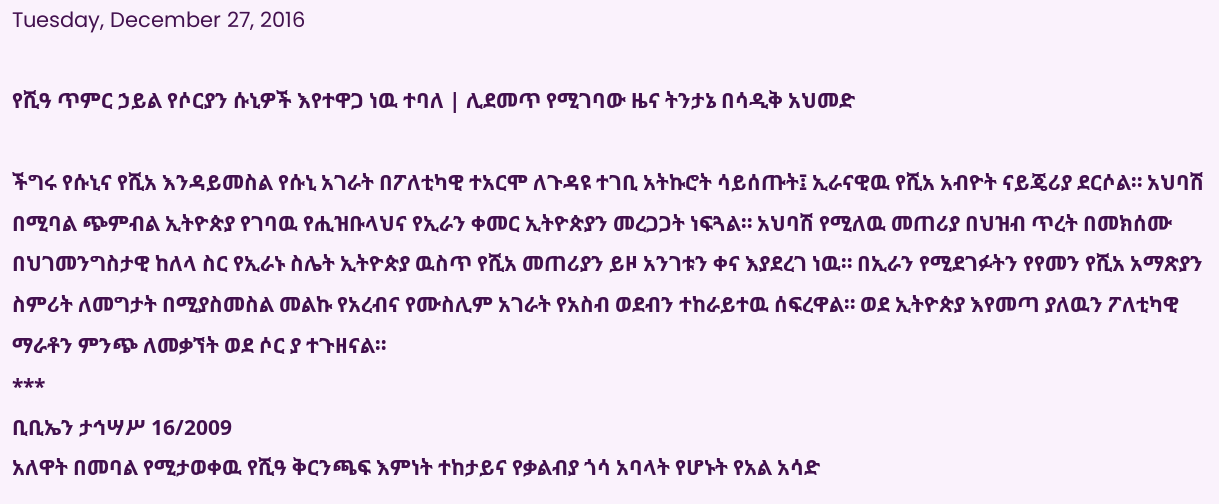Tuesday, December 27, 2016

የሺዓ ጥምር ኃይል የሶርያን ሱኒዎች እየተዋጋ ነዉ ተባለ | ሊደመጥ የሚገባው ዜና ትንታኔ በሳዲቅ አህመድ

ችግሩ የሱኒና የሺአ እንዳይመስል የሱኒ አገራት በፖለቲካዊ ተአርሞ ለጉዳዩ ተገቢ አትኩሮት ሳይሰጡት፤ ኢራናዊዉ የሺአ አብዮት ናይጄሪያ ደርሶል። አህባሽ በሚባል ጭምብል ኢትዮጵያ የገባዉ የሒዝቡላህና የኢራን ቀመር ኢትዮጵያን መረጋጋት ነፍጓል። አህባሽ የሚለዉ መጠሪያ በህዝብ ጥረት በመክሰሙ በህገመንግስታዊ ከለላ ስር የኢራኑ ስሌት ኢትዮጵያ ዉስጥ የሺአ መጠሪያን ይዞ አንገቱን ቀና እያደረገ ነዉ። በኢራን የሚደገፉትን የየመን የሺአ አማጽያን ስምሪት ለመግታት በሚያስመስል መልኩ የአረብና የሙስሊም አገራት የአስብ ወደብን ተከራይተዉ ሰፍረዋል። ወደ ኢትዮጵያ እየመጣ ያለዉን ፖለቲካዊ ማራቶን ምንጭ ለመቃኘት ወደ ሶር ያ ተጉዘናል።
***
ቢቢኤን ታኅሣሥ 16/2009
አለዋት በመባል የሚታወቀዉ የሺዓ ቅርንጫፍ እምነት ተከታይና የቃልብያ ጎሳ አባላት የሆኑት የአል አሳድ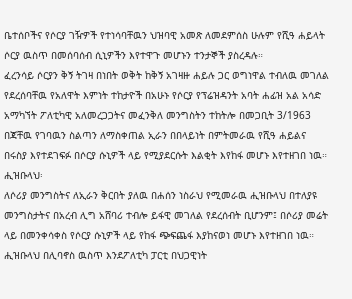ቤተሰቦችና የሶርያ ገዥዎች የተነሳባቸዉን ህዝባዊ አመጽ ለመደምሰስ ሁሉም የሺዓ ሐይላት ሶርያ ዉስጥ በመሰባሰብ ሲኒዎችን እየተዋጉ መሆኑን ተንታኞች ያስረዳሉ።
ፈረንሳይ ሶርያን ቅኝ ትገዛ በነበት ወቅት ከቅኝ አገዛዙ ሐይሉ ጋር ወግነዋል ተብለዉ መገለል የደረሰባቸዉ የአለዋት እምነት ተከታዮች በአሁኑ የሶርያ የፕሬዝዳንት አባት ሐፊዝ አል አሳድ አማካኘት ፖለቲካዊ አለመረጋጋትና መፈንቅለ መንግስትን ተከትሎ በመጋቢት 3/1963  በጃቸዉ የገባዉን ስልጣን ለማስቀጠል ኢራን በበላይነት በምትመራዉ የሺዓ ሐይልና በሩስያ እየተደገፍፉ በሶርያ ሱኒዎች ላይ የሚያደርሱት እልቂት እየከፋ መሆኑ እየተዘገበ ነዉ።
ሒዝቡላህ፡
ለሶሪያ መንግስትና ለኢራን ቅርበት ያለዉ በሐሰን ነስራህ የሚመራዉ ሒዝቡላህ በተለያዩ መንግስታትና በአረብ ሊግ አሸባሪ ተብሎ ይፋዊ መገለል የደረሰብት ቢሆንም፤ በሶሪያ መሬት ላይ በመንቀሳቀስ የሶርያ ሱኒዎች ላይ የከፋ ጭፍጨፋ እያከናወነ መሆኑ እየተዘገበ ነዉ። ሒዝቡላህ በሊባኖስ ዉስጥ እንደፖለቲካ ፓርቲ በህጋዊነት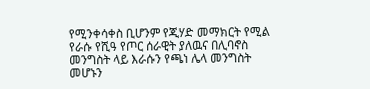የሚንቀሳቀስ ቢሆንም የጂሃድ መማክርት የሚል የራሱ የሺዓ የጦር ሰራዊት ያለዉና በሊባኖስ መንግስት ላይ እራሱን የጫነ ሌላ መንግስት መሆኑን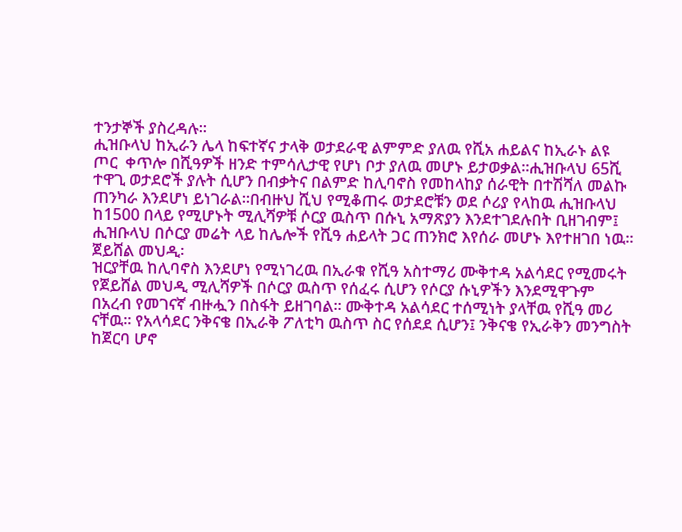ተንታኞች ያስረዳሉ።
ሒዝቡላህ ከኢራን ሌላ ከፍተኛና ታላቅ ወታደራዊ ልምምድ ያለዉ የሺአ ሐይልና ከኢራኑ ልዩ ጦር  ቀጥሎ በሺዓዎች ዘንድ ተምሳሊታዊ የሆነ ቦታ ያለዉ መሆኑ ይታወቃል።ሒዝቡላህ 65ሺ ተዋጊ ወታደሮች ያሉት ሲሆን በብቃትና በልምድ ከሊባኖስ የመከላከያ ሰራዊት በተሽሻለ መልኩ ጠንካራ እንደሆነ ይነገራል።በብዙህ ሺህ የሚቆጠሩ ወታደሮቹን ወደ ሶሪያ የላከዉ ሒዝቡላህ ከ1500 በላይ የሚሆኑት ሚሊሻዎቹ ሶርያ ዉስጥ በሱኒ አማጽያን እንደተገደሉበት ቢዘገብም፤ ሒዝቡላህ በሶርያ መሬት ላይ ከሌሎች የሺዓ ሐይላት ጋር ጠንክሮ እየሰራ መሆኑ እየተዘገበ ነዉ።
ጀይሸል መህዲ፡
ዝርያቸዉ ከሊባኖስ እንደሆነ የሚነገረዉ በኢራቁ የሺዓ አስተማሪ ሙቅተዳ አልሳደር የሚመሩት የጀይሸል መህዲ ሚሊሻዎች በሶርያ ዉስጥ የሰፈሩ ሲሆን የሶርያ ሱኒዎችን እንደሚዋጉም በአረብ የመገናኛ ብዙሗን በስፋት ይዘገባል። ሙቅተዳ አልሳደር ተሰሚነት ያላቸዉ የሺዓ መሪ ናቸዉ። የአላሳደር ንቅናቄ በኢራቅ ፖለቲካ ዉስጥ ስር የሰደደ ሲሆን፤ ንቅናቄ የኢራቅን መንግስት ከጀርባ ሆኖ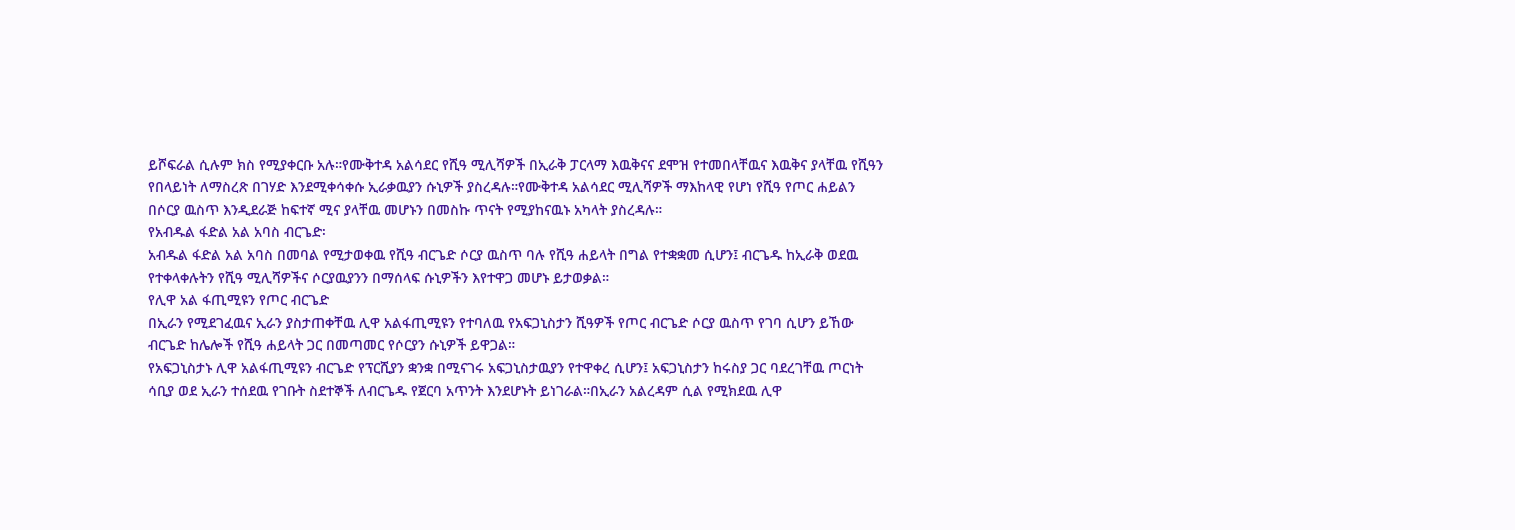ይሾፍራል ሲሉም ክስ የሚያቀርቡ አሉ።የሙቅተዳ አልሳደር የሺዓ ሚሊሻዎች በኢራቅ ፓርላማ እዉቅናና ደሞዝ የተመበላቸዉና እዉቅና ያላቸዉ የሺዓን የበላይነት ለማስረጽ በገሃድ እንደሚቀሳቀሱ ኢራቃዉያን ሱኒዎች ያስረዳሉ።የሙቅተዳ አልሳደር ሚሊሻዎች ማእከላዊ የሆነ የሺዓ የጦር ሐይልን በሶርያ ዉስጥ እንዲደራጅ ከፍተኛ ሚና ያላቸዉ መሆኑን በመስኩ ጥናት የሚያከናዉኑ አካላት ያስረዳሉ።
የአብዱል ፋድል አል አባስ ብርጌድ፡
አብዱል ፋድል አል አባስ በመባል የሚታወቀዉ የሺዓ ብርጌድ ሶርያ ዉስጥ ባሉ የሺዓ ሐይላት በግል የተቋቋመ ሲሆን፤ ብርጌዱ ከኢራቅ ወደዉ የተቀላቀሉትን የሺዓ ሚሊሻዎችና ሶርያዉያንን በማሰላፍ ሱኒዎችን እየተዋጋ መሆኑ ይታወቃል።
የሊዋ አል ፋጢሚዩን የጦር ብርጌድ
በኢራን የሚደገፈዉና ኢራን ያስታጠቀቸዉ ሊዋ አልፋጢሚዩን የተባለዉ የአፍጋኒስታን ሺዓዎች የጦር ብርጌድ ሶርያ ዉስጥ የገባ ሲሆን ይኸው ብርጌድ ከሌሎች የሺዓ ሐይላት ጋር በመጣመር የሶርያን ሱኒዎች ይዋጋል።
የአፍጋኒስታኑ ሊዋ አልፋጢሚዩን ብርጌድ የፕርሺያን ቋንቋ በሚናገሩ አፍጋኒስታዉያን የተዋቀረ ሲሆን፤ አፍጋኒስታን ከሩስያ ጋር ባደረገቸዉ ጦርነት ሳቢያ ወደ ኢራን ተሰደዉ የገቡት ስደተኞች ለብርጌዱ የጀርባ አጥንት እንደሆኑት ይነገራል።በኢራን አልረዳም ሲል የሚክደዉ ሊዋ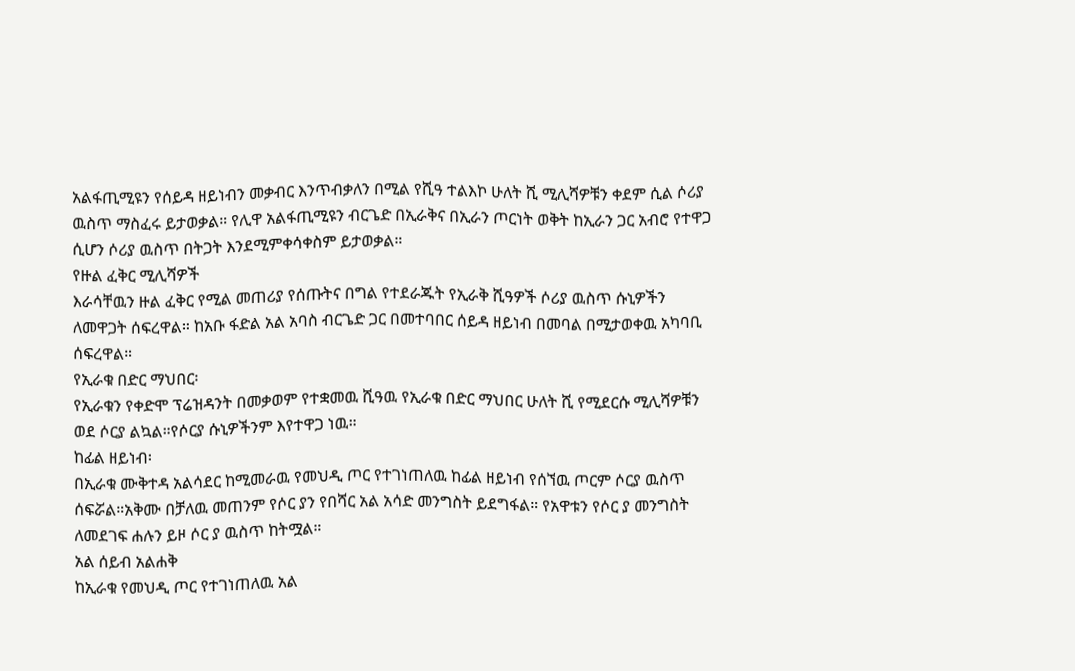አልፋጢሚዩን የሰይዳ ዘይነብን መቃብር እንጥብቃለን በሚል የሺዓ ተልእኮ ሁለት ሺ ሚሊሻዎቹን ቀደም ሲል ሶሪያ ዉስጥ ማስፈሩ ይታወቃል። የሊዋ አልፋጢሚዩን ብርጌድ በኢራቅና በኢራን ጦርነት ወቅት ከኢራን ጋር አብሮ የተዋጋ ሲሆን ሶሪያ ዉስጥ በትጋት እንደሚምቀሳቀስም ይታወቃል።
የዙል ፈቅር ሚሊሻዎች
እራሳቸዉን ዙል ፈቅር የሚል መጠሪያ የሰጡትና በግል የተደራጁት የኢራቅ ሺዓዎች ሶሪያ ዉስጥ ሱኒዎችን ለመዋጋት ሰፍረዋል። ከአቡ ፋድል አል አባስ ብርጌድ ጋር በመተባበር ሰይዳ ዘይነብ በመባል በሚታወቀዉ አካባቢ ሰፍረዋል።
የኢራቁ በድር ማህበር፡
የኢራቁን የቀድሞ ፕሬዝዳንት በመቃወም የተቋመዉ ሺዓዉ የኢራቁ በድር ማህበር ሁለት ሺ የሚደርሱ ሚሊሻዎቹን ወደ ሶርያ ልኳል።የሶርያ ሱኒዎችንም እየተዋጋ ነዉ።
ከፊል ዘይነብ፡
በኢራቁ ሙቅተዳ አልሳደር ከሚመራዉ የመህዲ ጦር የተገነጠለዉ ከፊል ዘይነብ የሰኘዉ ጦርም ሶርያ ዉስጥ ሰፍሯል።አቅሙ በቻለዉ መጠንም የሶር ያን የበሻር አል አሳድ መንግስት ይደግፋል። የአዋቱን የሶር ያ መንግስት ለመደገፍ ሐሉን ይዞ ሶር ያ ዉስጥ ከትሟል።
አል ሰይብ አልሐቅ
ከኢራቁ የመህዲ ጦር የተገነጠለዉ አል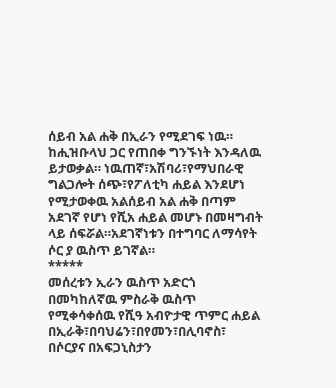ሰይብ አል ሐቅ በኢራን የሚደገፍ ነዉ። ከሒዝቡላህ ጋር የጠበቀ ግንኙነት እንዳለዉ ይታወቃል። ነዉጠኛ፣አሽባሪ፣የማህበራዊ ግልጋሎት ሰጭ፣የፖለቲካ ሐይል እንደሆነ የሚታወቀዉ አልሰይብ አል ሐቅ በጣም አደገኛ የሆነ የሺአ ሐይል መሆኑ በመዛግብት ላይ ሰፍሯል።አደገኛነቱን በተግባር ለማሳየት ሶር ያ ዉስጥ ይገኛል።
*****
መሰረቱን ኢራን ዉስጥ አድርጎ በመካከለኛዉ ምስራቅ ዉስጥ የሚቀሳቀሰዉ የሺዓ አብዮታዊ ጥምር ሐይል በኢራቅ፣በባህሬን፣በየመን፣በሊባኖስ፣ በሶርያና በአፍጋኒስታን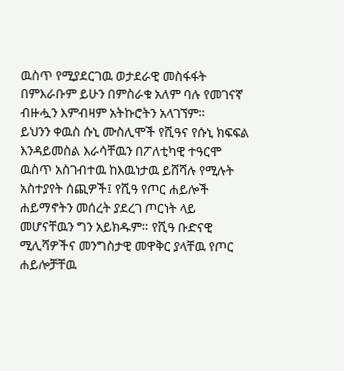ዉስጥ የሚያደርገዉ ወታደራዊ መስፋፋት በምእራቡም ይሁን በምስራቁ አለም ባሉ የመገናኛ ብዙሗን እምብዛም አትኩሮትን አላገኘም።
ይህንን ቀዉስ ሱኒ ሙስሊሞች የሺዓና የሱኒ ክፍፍል እንዳይመስል እራሳቸዉን በፖለቲካዊ ተዓርሞ ዉስጥ አስገብተዉ ከእዉነታዉ ይሸሻሉ የሚሉት አስተያየት ሰጪዎች፤ የሺዓ የጦር ሐይሎች ሐይማኖትን መሰረት ያደረገ ጦርነት ላይ መሆናቸዉን ግን አይክዱም። የሺዓ ቡድናዊ ሚሊሻዎችና መንግስታዊ መዋቅር ያላቸዉ የጦር ሐይሎቻቸዉ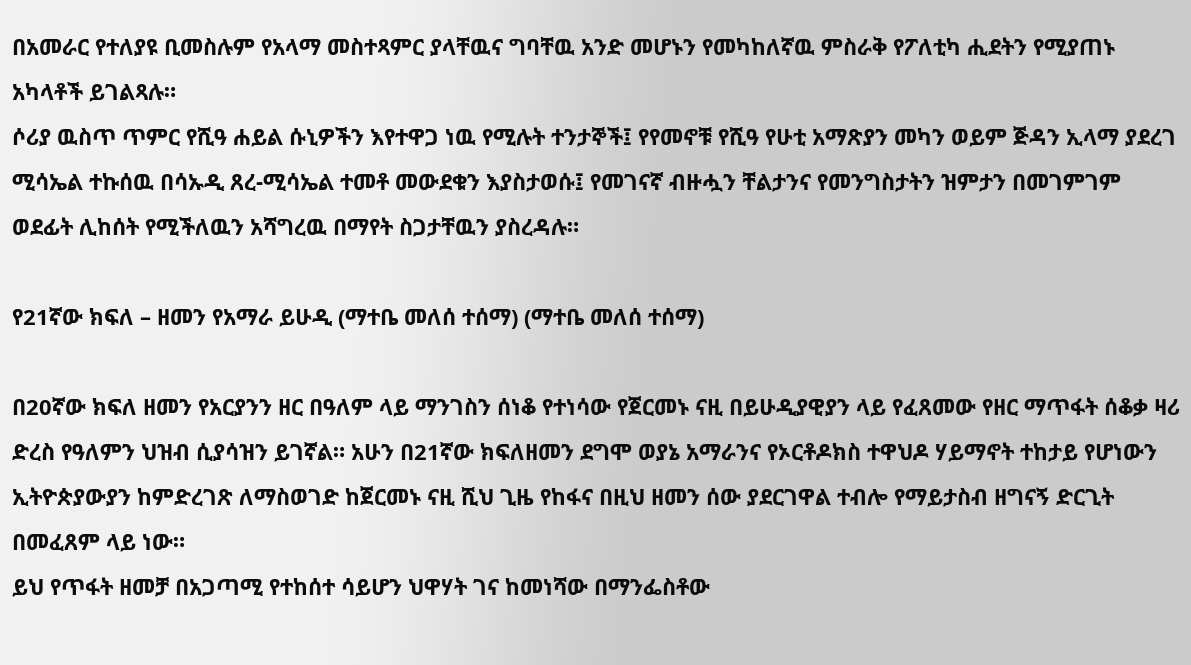በአመራር የተለያዩ ቢመስሉም የአላማ መስተጻምር ያላቸዉና ግባቸዉ አንድ መሆኑን የመካከለኛዉ ምስራቅ የፖለቲካ ሒደትን የሚያጠኑ አካላቶች ይገልጻሉ።
ሶሪያ ዉስጥ ጥምር የሺዓ ሐይል ሱኒዎችን እየተዋጋ ነዉ የሚሉት ተንታኞች፤ የየመኖቹ የሺዓ የሁቲ አማጽያን መካን ወይም ጅዳን ኢላማ ያደረገ ሚሳኤል ተኩሰዉ በሳኡዲ ጸረ-ሚሳኤል ተመቶ መውደቁን እያስታወሱ፤ የመገናኛ ብዙሗን ቸልታንና የመንግስታትን ዝምታን በመገምገም ወደፊት ሊከሰት የሚችለዉን አሻግረዉ በማየት ስጋታቸዉን ያስረዳሉ።

የ21ኛው ክፍለ – ዘመን የአማራ ይሁዲ (ማተቤ መለሰ ተሰማ) (ማተቤ መለሰ ተሰማ)

በ20ኛው ክፍለ ዘመን የአርያንን ዘር በዓለም ላይ ማንገስን ሰነቆ የተነሳው የጀርመኑ ናዚ በይሁዲያዊያን ላይ የፈጸመው የዘር ማጥፋት ሰቆቃ ዛሪ ድረስ የዓለምን ህዝብ ሲያሳዝን ይገኛል። አሁን በ21ኛው ክፍለዘመን ደግሞ ወያኔ አማራንና የኦርቶዶክስ ተዋህዶ ሃይማኖት ተከታይ የሆነውን ኢትዮጵያውያን ከምድረገጽ ለማስወገድ ከጀርመኑ ናዚ ሺህ ጊዜ የከፋና በዚህ ዘመን ሰው ያደርገዋል ተብሎ የማይታስብ ዘግናኝ ድርጊት በመፈጸም ላይ ነው።
ይህ የጥፋት ዘመቻ በአጋጣሚ የተከሰተ ሳይሆን ህዋሃት ገና ከመነሻው በማንፌስቶው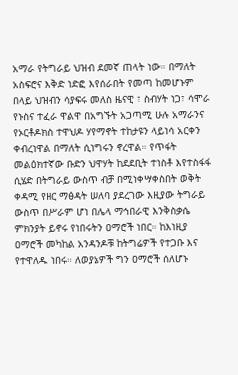አማራ የትግራይ ህዝብ ደመኛ ጠላት ነው። በማለት አስፍሮና እቅድ ነድፎ እየሰራበት የመጣ ከመሆኑም በላይ ህዝብን ሳያፍሩ መለስ ዜናዊ ፣ ስብሃት ነጋ፣ ሳሞራ የኑስና ተፈራ ዋልዋ በአግኙት አጋጣሚ ሁሉ አማራንና የኦርቶዶክስ ተዋህዶ ሃየማኖት ተከታዩን ላይነሳ አርቀን ቀብረነዋል በማለት ሲነግሩን ኖረዋል። የጥፋት መልዕክተኛው ቡድን ህዋሃት ከደደቢት ተነስቶ እየተስፋፋ ሲሄድ በትግራይ ውስጥ ብቻ በሚነቀሣቀስበት ወቅት ቀዳሚ የዘር ማፅዳት ሠለባ ያደረገው እዚያው ትግራይ ውስጥ በሥራም ሆነ በሌላ ማኅበራዊ እንቅስቃሴ ምክንያት ይኖሩ የነበሩትን ዐማሮች ነበር። ከእነዚያ ዐማሮች መካከል አንዳንዶቹ ከትግሬዎች የተጋቡ እና የተዋለዱ ነበሩ። ለወያኔዎች ግን ዐማሮች ሰለሆኑ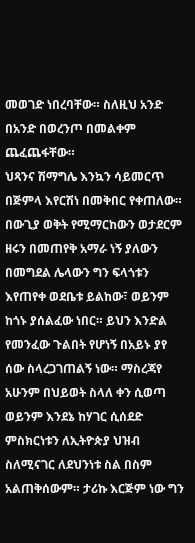መወገድ ነበረባቸው። ስለዚህ አንድ በአንድ በወረንጦ በመልቀም ጨፈጨፋቸው።
ህጻንና ሽማግሌ እንኳን ሳይመርጥ በጅምላ እየርሽነ በመቅበር የቀጠለው። በውጊያ ወቅት የሚማርከውን ወታደርም ዘሩን በመጠየቅ አማራ ነኝ ያለውን በመግደል ሌላውን ግን ፍላጎቱን እየጠየቀ ወደቤቱ ይልከው፣ ወይንም ከጎኑ ያሰልፈው ነበር። ይህን እንድል የመንፈው ጉልበት የሆነኝ በአይኑ ያየ ሰው ስላረጋገጠልኝ ነው። ማስረጃየ አሁንም በህይወት ስላለ ቀን ሲወጣ ወይንም እንደኔ ከሃገር ሲሰደድ ምስክርነቱን ለኢትዮጵያ ህዝብ ስለሚናገር ለደህንነቱ ስል በስም አልጠቅሰውም። ታሪኩ እርጅም ነው ግን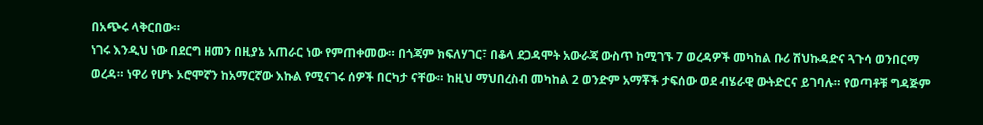በአጭሩ ላቅርበው።
ነገሩ እንዲህ ነው በደርግ ዘመን በዚያኔ አጠራር ነው የምጠቀመው። በጎጃም ክፍለሃገር፣ በቆላ ደጋዳሞት አውራጃ ውስጥ ከሚገኙ 7 ወረዳዎች መካከል ቡሪ ሽህኩዳድና ጓጉሳ ወንበርማ ወረዳ። ነዋሪ የሆኑ ኦሮሞኛን ከአማርኛው እኩል የሚናገሩ ሰዎች በርካታ ናቸው። ከዚህ ማህበረስብ መካከል 2 ወንድም አማቾች ታፍሰው ወደ ብሄራዊ ውትድርና ይገባሉ። የወጣቶቹ ግዳጅም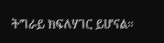ትግራይ ክፍለሃገር ይሆናል።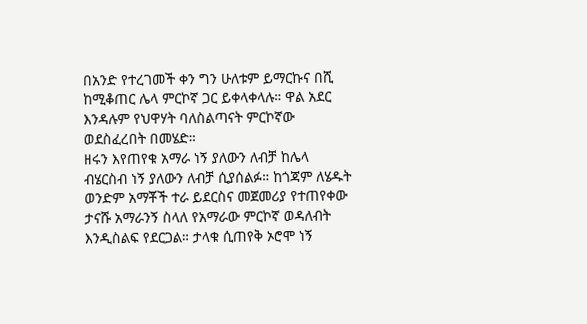በአንድ የተረገመች ቀን ግን ሁለቱም ይማርኩና በሺ ከሚቆጠር ሌላ ምርኮኛ ጋር ይቀላቀላሉ። ዋል አደር እንዳሉም የህዋሃት ባለስልጣናት ምርኮኛው ወደስፈረበት በመሄድ።
ዘሩን እየጠየቁ አማራ ነኝ ያለውን ለብቻ ከሌላ ብሄርስብ ነኝ ያለውን ለብቻ ሲያሰልፉ። ከጎጃም ለሄዱት ወንድም አማቾች ተራ ይደርስና መጀመሪያ የተጠየቀው ታናሹ አማራንኝ ስላለ የአማራው ምርኮኛ ወዳለብት እንዲስልፍ የደርጋል። ታላቁ ሲጠየቅ ኦሮሞ ነኝ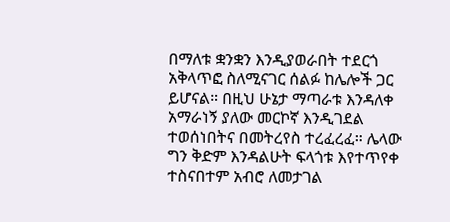በማለቱ ቋንቋን እንዲያወራበት ተደርጎ አቅላጥፎ ስለሚናገር ሰልፉ ከሌሎች ጋር ይሆናል። በዚህ ሁኔታ ማጣራቱ እንዳለቀ አማራነኝ ያለው መርኮኛ እንዲገደል ተወሰነበትና በመትረየስ ተረፈረፈ። ሌላው ግን ቅድም እንዳልሁት ፍላጎቱ እየተጥየቀ ተስናበተም አብሮ ለመታገል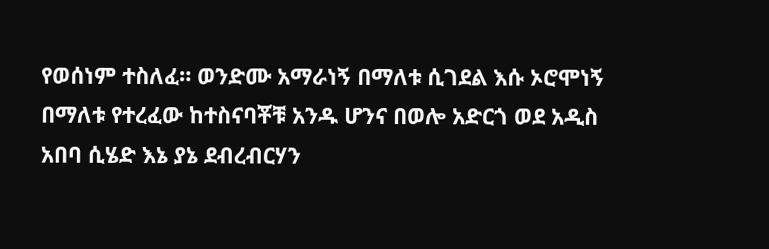የወሰነም ተስለፈ። ወንድሙ አማራነኝ በማለቱ ሲገደል እሱ ኦሮሞነኝ በማለቱ የተረፈው ከተስናባቾቹ አንዱ ሆንና በወሎ አድርጎ ወደ አዲስ አበባ ሲሄድ እኔ ያኔ ደብረብርሃን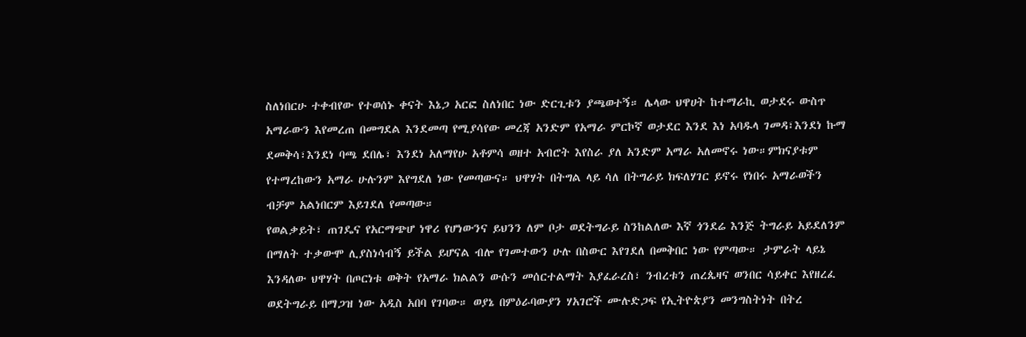ስለነበርሁ ተቀብየው የተወሰኑ ቀናት እኔጋ አርፎ ስለነበር ነው ድርጊቱን ያጫወተኝ። ሌላው ህዋሀት ከተማራኪ ወታደሩ ውስጥ አማራውን እየመረጠ በመግደል እንደመጣ የሚያሳየው መረጃ አንድም የአማራ ምርኮኛ ወታደር እንደ እነ አባዱላ ገመዳ፣እንደነ ኩማ ደመቅሳ፣እንደነ ባጫ ደበሌ፣ እንደነ አለማየሁ አቶምሳ ወዘተ አብሮት እየስራ ያለ አንድም አማራ አለመኖሩ ነው።ምክናያቱም የተማረከውን አማራ ሁሉንም እየግደለ ነው የመጣውና። ህዋሃት በትግል ላይ ሳለ በትግራይ ክፍለሃገር ይኖሩ የነበሩ አማራወችን ብቻም አልነበርም እይገደለ የመጣው።
የወልቃይት፣ ጠገዴና የአርማጭሆ ነዋሪ የሆነውንና ይህንን ለም ቦታ ወደትግራይ ስንከልለው እኛ ጎንደሬ እንጅ ትግራይ አይደለንም በማለት ተቃውሞ ሊያስነሳብኝ ይችል ይሆናል ብሎ የገመተውን ሁሉ በስውር እየገደለ በመቅበር ነው የምጣው። ታምራት ላይኔ እንዳለው ህዋሃት በጦርነቱ ወቅት የአማራ ክልልን ውሱን መሰርተልማት እያፈራረስ፣ ንብረቱን ጠረጴዛና ወንበር ሳይቀር እየዘረፈ ወደትግራይ በማጋዝ ነው አዲስ አበባ የገባው። ወያኔ በምዕራባውያን ሃአገሮች ሙሉድጋፍ የኢትዮጵያን መንግስትነት በትረ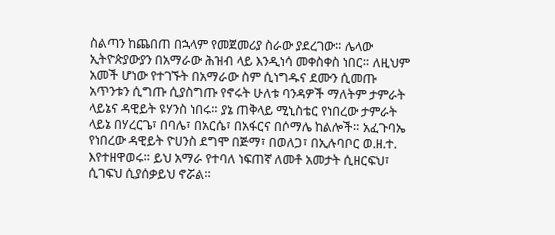ስልጣን ከጨበጠ በኋላም የመጀመሪያ ስራው ያደረገው። ሌላው ኢትዮጵያውያን በአማራው ሕዝብ ላይ እንዲነሳ መቀስቀስ ነበር። ለዚህም አመች ሆነው የተገኙት በአማራው ስም ሲነግዱና ደሙን ሲመጡ አጥንቱን ሲግጡ ሲያስግጡ የኖሩት ሁለቱ ባንዳዎች ማለትም ታምራት ላይኔና ዳዊይት ዩሃንስ ነበሩ። ያኔ ጠቅላይ ሚኒስቴር የነበረው ታምራት ላይኔ በሃረርጌ፣ በባሌ፣ በአርሴ፣ በአፋርና በሶማሌ ከልሎች። አፈጉባኤ የነበረው ዳዊይት ዮሀንስ ደግሞ በጅማ፣ በወለጋ፣ በኢሉባቦር ወ.ዘ.ተ. እየተዘዋወሩ። ይህ አማራ የተባለ ነፍጠኛ ለመቶ አመታት ሲዘርፍህ፣ ሲገፍህ ሲያሰቃይህ ኖሯል።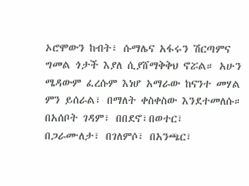ኦሮሞውን ከብት፣ ሱማሌና አፋሩን ሽርጣምና ግመል ጎታች እያለ ሲያሸማቅቅህ ኖሯል። አሁን ሜዳውም ፈረሱም እነሆ አማራው ከናንተ መሃል ምን ይሰራል፣ በማለት ቀስቀስው እንደተመለሱ። በአሰቦት ገዳም፣ በበደኖ፣በወተር፣ በጋራሙለታ፣ በገለምሶ፣ በአንጫር፣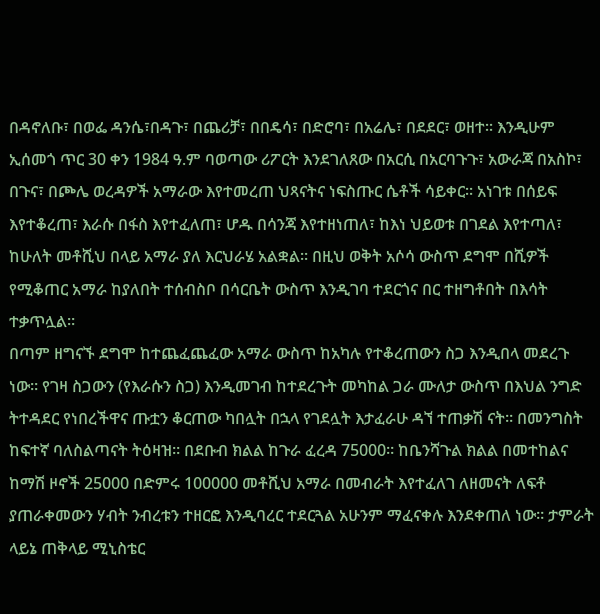በዳኖለቡ፣ በወፌ ዳንሴ፣በዳጉ፣ በጨሪቻ፣ በበዴሳ፣ በድሮባ፣ በአሬሌ፣ በደደር፣ ወዘተ። እንዲሁም ኢሰመጎ ጥር 30 ቀን 1984 ዓ.ም ባወጣው ሪፖርት እንደገለጸው በአርሲ በአርባጉጉ፣ አውራጃ በአስኮ፣ በጉና፣ በጮሌ ወረዳዎች አማራው እየተመረጠ ህጻናትና ነፍስጡር ሴቶች ሳይቀር። አነገቱ በሰይፍ እየተቆረጠ፣ እራሱ በፋስ እየተፈለጠ፣ ሆዱ በሳንጃ እየተዘነጠለ፣ ከእነ ህይወቱ በገደል እየተጣለ፣ ከሁለት መቶሺህ በላይ አማራ ያለ እርህራሄ አልቋል። በዚህ ወቅት አሶሳ ውስጥ ደግሞ በሺዎች የሚቆጠር አማራ ከያለበት ተሰብስቦ በሳርቤት ውስጥ እንዲገባ ተደርጎና በር ተዘግቶበት በእሳት ተቃጥሏል።
በጣም ዘግናኙ ደግሞ ከተጨፈጨፈው አማራ ውስጥ ከአካሉ የተቆረጠውን ስጋ እንዲበላ መደረጉ ነው። የገዛ ስጋውን (የእራሱን ስጋ) እንዲመገብ ከተደረጉት መካከል ጋራ ሙለታ ውስጥ በእህል ንግድ ትተዳደር የነበረችዋና ጡቷን ቆርጠው ካበሏት በኋላ የገደሏት እታፈራሁ ዳኘ ተጠቃሽ ናት። በመንግስት ከፍተኛ ባለስልጣናት ትዕዛዝ። በደቡብ ክልል ከጉራ ፈረዳ 75000። ከቤንሻጉል ክልል በመተከልና ከማሽ ዞኖች 25000 በድምሩ 100000 መቶሺህ አማራ በመብራት እየተፈለገ ለዘመናት ለፍቶ ያጠራቀመውን ሃብት ንብረቱን ተዘርፎ እንዲባረር ተደርጓል አሁንም ማፈናቀሉ እንደቀጠለ ነው። ታምራት ላይኔ ጠቅላይ ሚኒስቴር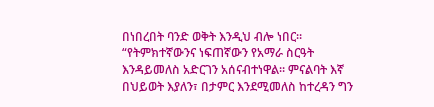በነበረበት ባንድ ወቅት እንዲህ ብሎ ነበር። “የትምክተኛውንና ነፍጠኛውን የአማራ ስርዓት እንዳይመለስ አድርገን አሰናብተነዋል። ምናልባት እኛ በህይወት እያለን፣ በታምር እንደሚመለስ ከተረዳን ግን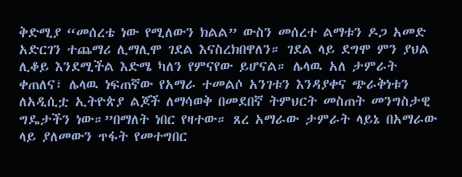ቅድሚያ “መሰረቴ ነው የሚለውን ክልል” ውስን መሰረተ ልማቱን ዶጋ አመድ አድርገን ተጨማሪ ሊማሊሞ ገደል እናስረክበዋለን። ገደል ላይ ደግሞ ምን ያህል ሊቆይ እንደሚችል እድሜ ካለን የምናየው ይሆናል። ሌላዉ አለ ታምራት ቀጠለና፣ ሌላዉ ነፍጠኛው የአማራ ተመልሶ አንገቱን እንዳያቀና ጭራቅነቱን ለአዲሲቷ ኢትዮጵያ ልጆች ለማሳወቅ በመደበኛ ትምህርት መስጠት መንግስታዊ ግዴታችን ነው።”በማለት ነበር የዛተው። ጸረ አማራው ታምራት ላይኔ በአማራው ላይ ያለመውን ጥፋት የመተግበር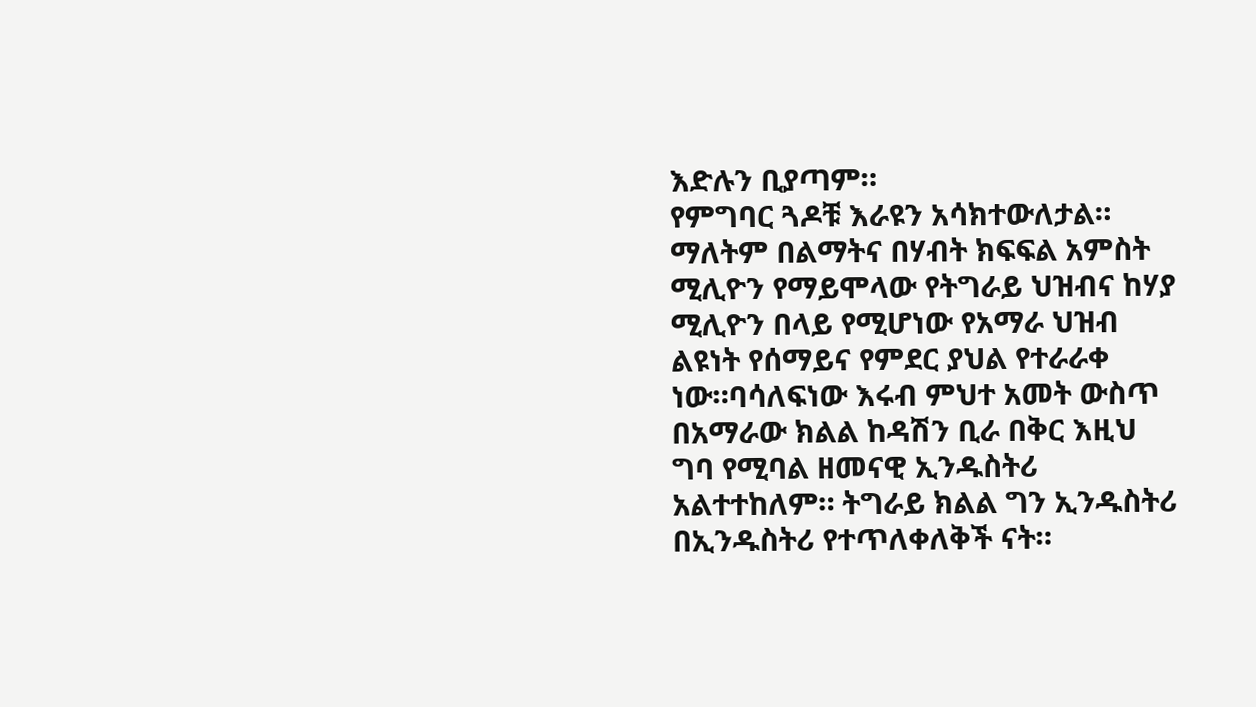እድሉን ቢያጣም።
የምግባር ጓዶቹ እራዩን አሳክተውለታል። ማለትም በልማትና በሃብት ክፍፍል አምስት ሚሊዮን የማይሞላው የትግራይ ህዝብና ከሃያ ሚሊዮን በላይ የሚሆነው የአማራ ህዝብ ልዩነት የሰማይና የምደር ያህል የተራራቀ ነው።ባሳለፍነው እሩብ ምህተ አመት ውስጥ በአማራው ክልል ከዳሽን ቢራ በቅር እዚህ ግባ የሚባል ዘመናዊ ኢንዱስትሪ አልተተከለም። ትግራይ ክልል ግን ኢንዱስትሪ በኢንዱስትሪ የተጥለቀለቅች ናት።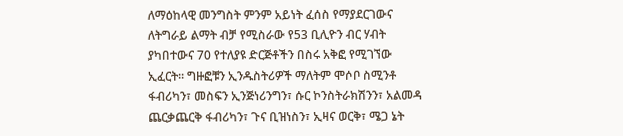ለማዕከላዊ መንግስት ምንም አይነት ፈሰስ የማያደርገውና ለትግራይ ልማት ብቻ የሚስራው የ53 ቢሊዮን ብር ሃብት ያካበተውና 70 የተለያዩ ድርጅቶችን በስሩ አቅፎ የሚገኘው ኢፈርት። ግዙፎቹን ኢንዱስትሪዎች ማለትም ሞሶቦ ስሚንቶ ፋብሪካን፣ መስፍን ኢንጅነሪንግን፣ ሱር ኮንስትራክሽንን፣ አልመዳ ጨርቃጨርቅ ፋብሪካን፣ ጉና ቢዝነስን፣ ኢዛና ወርቅ፣ ሜጋ ኔት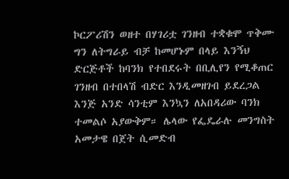ኮርፖሪሽን ወዘተ በሃገሪቷ ገንዘብ ተቋቁሞ ጥቅሙ ግን ለትግራይ ብቻ ከመሆኑም በላይ እንኝህ ድርጅቶች ከባንክ የተበደሩት በቢሊየን የሚቆጠር ገንዘብ በተበላሽ ብድር እንዲመዘገብ ይደረጋል እንጅ አንድ ሳንቲም እንኳን ለአበዳሪው ባንክ ተመልሶ አያውቅም። ሌላው የፌዴራሉ መንግስት አመታዌ በጀት ሲመድብ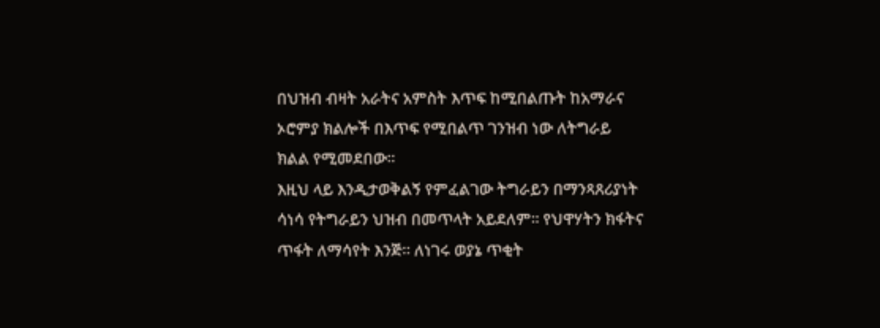በህዝብ ብዛት አራትና አምስት እጥፍ ከሚበልጡት ከአማራና ኦሮምያ ክልሎች በእጥፍ የሚበልጥ ገንዝብ ነው ለትግራይ ክልል የሚመደበው።
እዚህ ላይ እንዲታወቅልኝ የምፈልገው ትግራይን በማንጻጸሪያነት ሳነሳ የትግራይን ህዝብ በመጥላት አይደለም። የህዋሃትን ክፋትና ጥፋት ለማሳየት እንጅ። ለነገሩ ወያኔ ጥቂት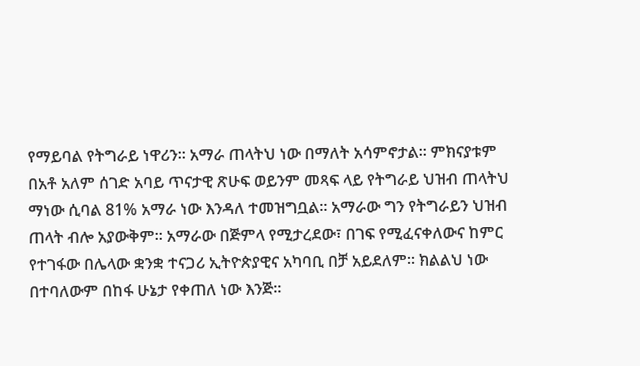የማይባል የትግራይ ነዋሪን። አማራ ጠላትህ ነው በማለት አሳምኖታል። ምክናያቱም በአቶ አለም ሰገድ አባይ ጥናታዊ ጽሁፍ ወይንም መጻፍ ላይ የትግራይ ህዝብ ጠላትህ ማነው ሲባል 81% አማራ ነው እንዳለ ተመዝግቧል። አማራው ግን የትግራይን ህዝብ ጠላት ብሎ አያውቅም። አማራው በጅምላ የሚታረደው፣ በገፍ የሚፈናቀለውና ከምር የተገፋው በሌላው ቋንቋ ተናጋሪ ኢትዮጵያዊና አካባቢ በቻ አይደለም። ክልልህ ነው በተባለውም በከፋ ሁኔታ የቀጠለ ነው እንጅ።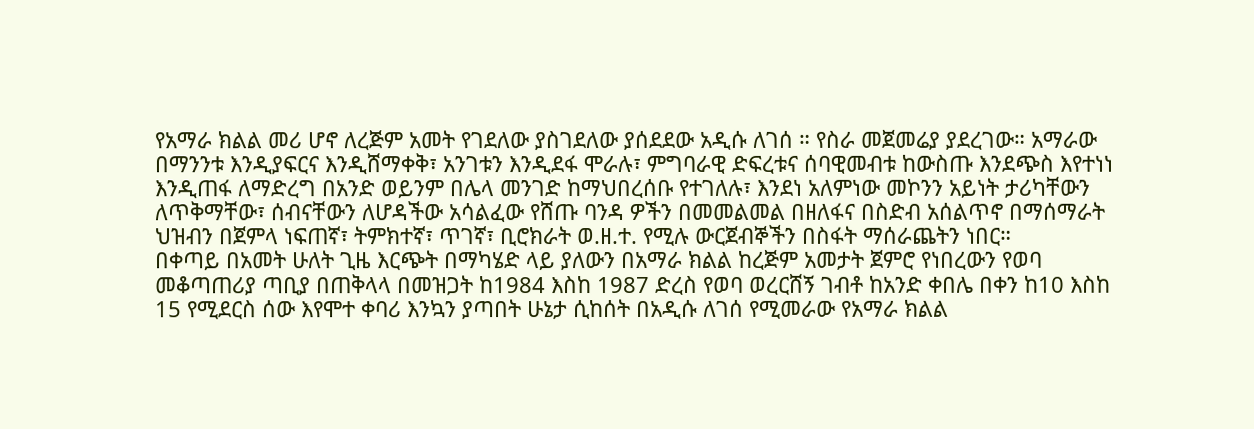የአማራ ክልል መሪ ሆኖ ለረጅም አመት የገደለው ያስገደለው ያሰደደው አዲሱ ለገሰ ። የስራ መጀመሬያ ያደረገው። አማራው በማንንቱ እንዲያፍርና እንዲሸማቀቅ፣ አንገቱን እንዲደፋ ሞራሉ፣ ምግባራዊ ድፍረቱና ሰባዊመብቱ ከውስጡ እንደጭስ እየተነነ እንዲጠፋ ለማድረግ በአንድ ወይንም በሌላ መንገድ ከማህበረሰቡ የተገለሉ፣ እንደነ አለምነው መኮንን አይነት ታሪካቸውን ለጥቅማቸው፣ ሰብናቸውን ለሆዳችው አሳልፈው የሸጡ ባንዳ ዎችን በመመልመል በዘለፋና በስድብ አሰልጥኖ በማሰማራት ህዝብን በጀምላ ነፍጠኛ፣ ትምክተኛ፣ ጥገኛ፣ ቢሮክራት ወ.ዘ.ተ. የሚሉ ውርጀብኞችን በስፋት ማሰራጨትን ነበር።
በቀጣይ በአመት ሁለት ጊዜ እርጭት በማካሄድ ላይ ያለውን በአማራ ክልል ከረጅም አመታት ጀምሮ የነበረውን የወባ መቆጣጠሪያ ጣቢያ በጠቅላላ በመዝጋት ከ1984 እስከ 1987 ድረስ የወባ ወረርሸኝ ገብቶ ከአንድ ቀበሌ በቀን ከ10 እስከ 15 የሚደርስ ሰው እየሞተ ቀባሪ እንኳን ያጣበት ሁኔታ ሲከሰት በአዲሱ ለገሰ የሚመራው የአማራ ክልል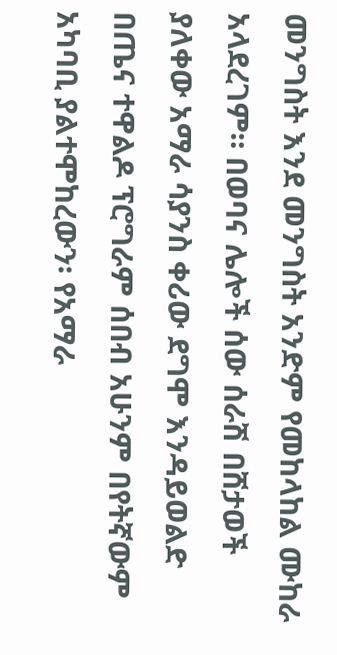መንግስት እንደ መንግስት አንድም የመከላከል ሙከራ አላደረገም። በወባና ሌሎች ሰው ሰራሽ በሸታወች ያለቀው አማራ ሳያንስ ቀሪው ደግሞ እንዳይወልድ በጤና ተዋልዶ ፕሮግራም ሰበብ አሁንም በየትኛውም አካባቢ ያልተሞከረውን፡ የአማራ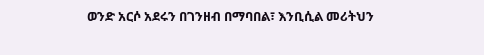ወንድ አርሶ አደሩን በገንዘብ በማባበል፣ እንቢሲል መሪትህን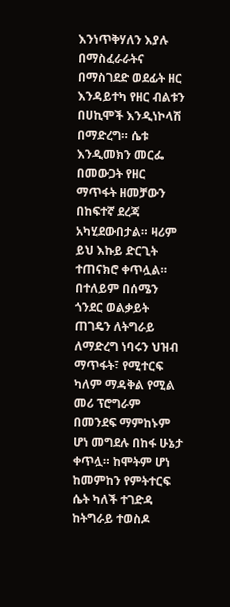እንነጥቅሃለን እያሉ በማስፈራራትና በማስገደድ ወደፊት ዘር እንዳይተካ የዘር ብልቱን በሀኪሞች እንዲነኮላሽ በማድረግ። ሴቱ እንዲመክን መርፌ በመውጋት የዘር ማጥፋት ዘመቻውን በከፍተኛ ደረጃ አካሂደውበታል። ዛሪም ይህ እኩይ ድርጊት ተጠናክሮ ቀጥሏል። በተለይም በሰሜን ጎንደር ወልቃይት ጠገዴን ለትግራይ ለማድረግ ነባሩን ህዝብ ማጥፋት፣ የሚተርፍ ካለም ማዳቅል የሚል መሪ ፕሮግራም በመንደፍ ማምከኑም ሆነ መግደሉ በከፋ ሁኔታ ቀጥሏ። ከሞትም ሆነ ከመምከን የምትተርፍ ሴት ካለች ተገድዳ ከትግራይ ተወስዶ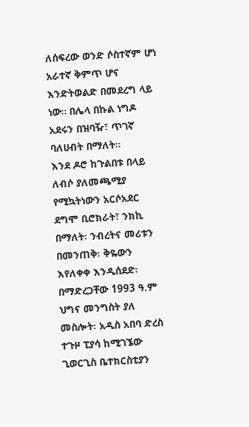ለሰፍረው ወንድ ሶስተኛም ሆነ አራተኛ ቅምጥ ሆና እንድትወልድ በመደረግ ላይ ነው። በሌላ በኩል ነግዶ አደሩን በዝባዥ፣ ጥገኛ ባለሀብት በማለት።
እንደ ዶሮ ከጉልበቱ በላይ ለብሶ ያለመጫሚያ የሚኳትነውን አርሶአደር ደግሞ ቢሮክራት፣ ንክኪ በማለት፡ ንብረትና መሪቱን በመንጠቅ፡ ቅዬውን እየለቀቀ እንዲሰደድ፡ በማድረጋቸው 1993 ዓ.ም ህግና መንግስት ያለ መስሎት፡ አዲስ አበባ ድረስ ተጉዞ ፒያሳ ከሚገኜው ጊወርጊስ ቤተክርስቲያን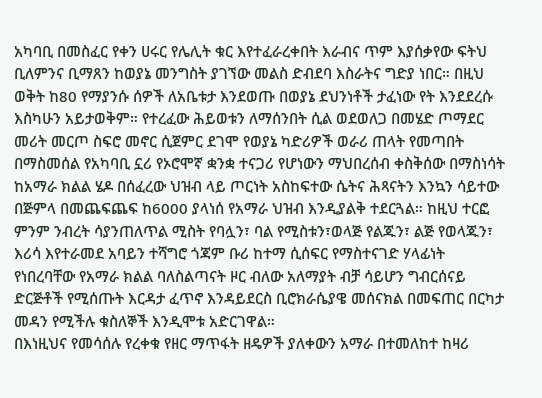አካባቢ በመስፈር የቀን ሀሩር የሌሊት ቁር እየተፈራረቀበት እራብና ጥም እያሰቃየው ፍትህ ቢለምንና ቢማጸን ከወያኔ መንግስት ያገኘው መልስ ድብደባ እስራትና ግድያ ነበር። በዚህ ወቅት ከ80 የማያንሱ ሰዎች ለአቤቱታ እንደወጡ በወያኔ ደህንነቶች ታፈነው የት እንደደረሱ እስካሁን አይታወቅም። የተረፈው ሕይወቱን ለማሰንበት ሲል ወደወለጋ በመሄድ ጦማደር መሪት መርጦ ስፍሮ መኖር ሲጀምር ደገሞ የወያኔ ካድሪዎች ወራሪ ጠላት የመጣበት በማስመሰል የአካባቢ ኗሪ የኦሮሞኛ ቋንቋ ተናጋሪ የሆነውን ማህበረሰብ ቀስቅሰው በማስነሳት ከአማራ ክልል ሄዶ በሰፈረው ህዝብ ላይ ጦርነት አስከፍተው ሴትና ሕጻናትን እንኳን ሳይተው በጅምላ በመጨፍጨፍ ከ6000 ያላነሰ የአማራ ህዝብ እንዲያልቅ ተደርጓል። ከዚህ ተርፎ ምንም ንብረት ሳያንጠለጥል ሚስት የባሏን፣ ባል የሚስቱን፣ወላጅ የልጁን፣ ልጅ የወላጁን፣ እሪሳ እየተራመደ አባይን ተሻግሮ ጎጃም ቡሪ ከተማ ሲሰፍር የማስተናገድ ሃላፊነት የነበረባቸው የአማራ ክልል ባለስልጣናት ዞር ብለው አለማያት ብቻ ሳይሆን ግብርሰናይ ድርጅቶች የሚሰጡት እርዳታ ፈጥኖ እንዳይደርስ ቢሮክራሴያዌ መሰናክል በመፍጠር በርካታ መዳን የሚችሉ ቁስለኞች እንዲሞቱ አድርገዋል።
በእነዚህና የመሳሰሉ የረቀቁ የዘር ማጥፋት ዘዴዎች ያለቀውን አማራ በተመለከተ ከዛሪ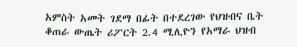አምስት አመት ገደማ በፊት በተደረገው የህዝብና ቤት ቆጠራ ውጤት ሪፖርት 2.4 ሚሊዮን የአማራ ህዝብ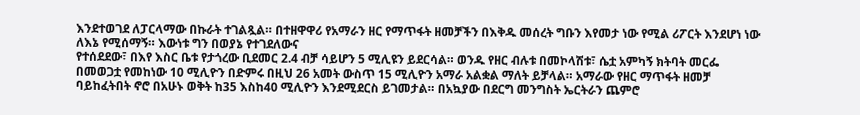እንደተወገደ ለፓርላማው በኩራት ተገልጿል። በተዘዋዋሪ የአማራን ዘር የማጥፋት ዘመቻችን በእቅዱ መሰረት ግቡን እየመታ ነው የሚል ሪፖርት እንደሆነ ነው ለእኔ የሚሰማኝ። እውነቱ ግን በወያኔ የተገደለውና
የተሰደደው፣ በእየ እስር ቤቱ የታጎረው ቢደመር 2.4 ብቻ ሳይሆን 5 ሚሊዩን ይደርሳል። ወንዱ የዘር ብሉቱ በመኮላሽቱ፣ ሴቷ አምካኝ ክትባት መርፌ በመወጋቷ የመከነው 10 ሚሊዮን በድምሩ በዚህ 26 አመት ውስጥ 15 ሚሊዮን አማራ አልቋል ማለት ይቻላል። አማራው የዘር ማጥፋት ዘመቻ ባይከፈትበት ኖሮ በአሁኑ ወቅት ከ35 እስከ40 ሚሊዮን እንደሚደርስ ይገመታል። በአኳያው በደርግ መንግስት ኤርትራን ጨምሮ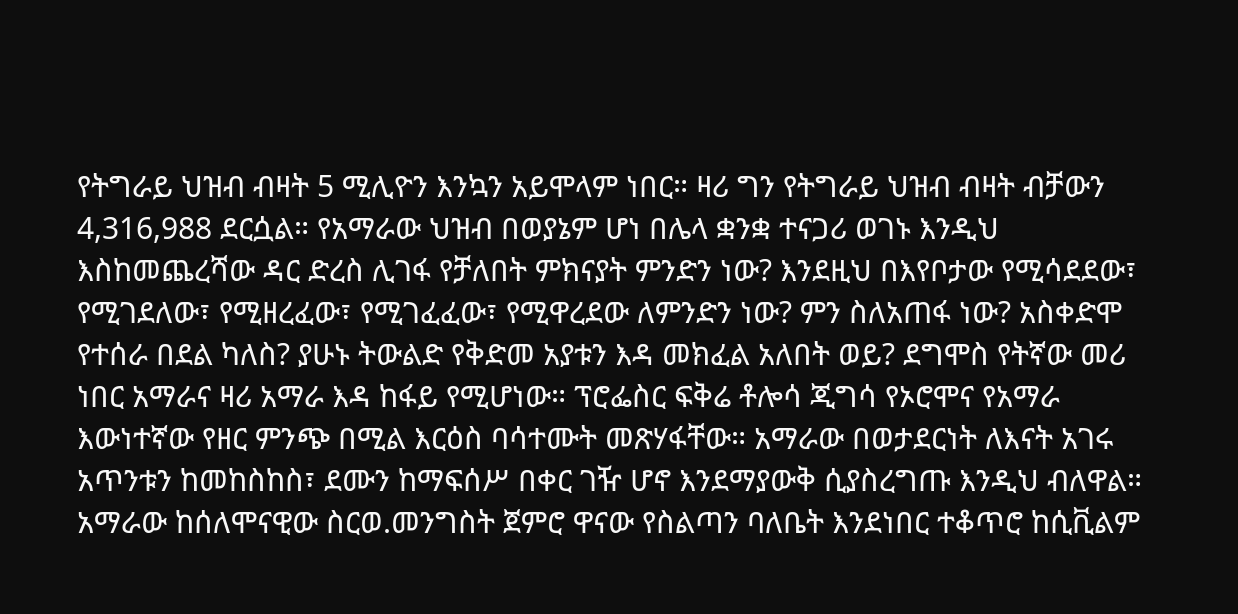የትግራይ ህዝብ ብዛት 5 ሚሊዮን እንኳን አይሞላም ነበር። ዛሪ ግን የትግራይ ህዝብ ብዛት ብቻውን 4,316,988 ደርሷል። የአማራው ህዝብ በወያኔም ሆነ በሌላ ቋንቋ ተናጋሪ ወገኑ እንዲህ እስከመጨረሻው ዳር ድረስ ሊገፋ የቻለበት ምክናያት ምንድን ነው? እንደዚህ በእየቦታው የሚሳደደው፣ የሚገደለው፣ የሚዘረፈው፣ የሚገፈፈው፣ የሚዋረደው ለምንድን ነው? ምን ስለአጠፋ ነው? አስቀድሞ የተሰራ በደል ካለስ? ያሁኑ ትውልድ የቅድመ አያቱን እዳ መክፈል አለበት ወይ? ደግሞስ የትኛው መሪ ነበር አማራና ዛሪ አማራ እዳ ከፋይ የሚሆነው። ፕሮፌስር ፍቅሬ ቶሎሳ ጂግሳ የኦሮሞና የአማራ እውነተኛው የዘር ምንጭ በሚል እርዕስ ባሳተሙት መጽሃፋቸው። አማራው በወታደርነት ለእናት አገሩ አጥንቱን ከመከስከስ፣ ደሙን ከማፍሰሥ በቀር ገዥ ሆኖ እንደማያውቅ ሲያስረግጡ እንዲህ ብለዋል።
አማራው ከሰለሞናዊው ስርወ.መንግስት ጀምሮ ዋናው የስልጣን ባለቤት እንደነበር ተቆጥሮ ከሲቪልም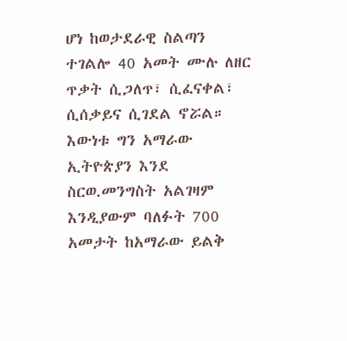ሆነ ከወታደራዊ ስልጣን ተገልሎ 40 አመት ሙሉ ለዘር ጥቃት ሲጋለጥ፣ ሲፈናቀል፣ ሲሰቃይና ሲገደል ኖሯል። እውነቱ ግን አማራው ኢትዮጵያን እንደ ስርወ.መንግስት አልገዛም እንዲያውም ባለፉት 700 አመታት ከአማራው ይልቅ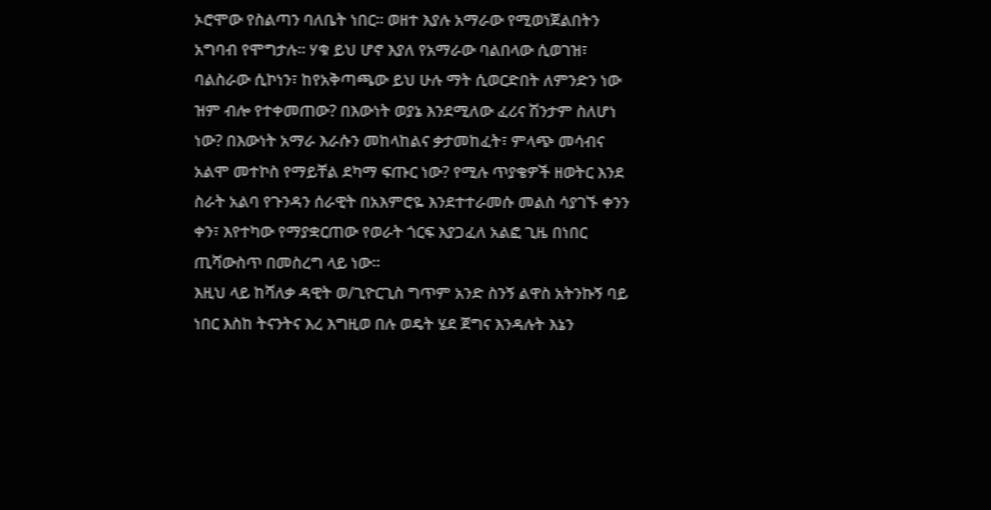ኦሮሞው የስልጣን ባለቤት ነበር። ወዘተ እያሉ አማራው የሚወነጀልበትን አግባብ የሞግታሉ። ሃቁ ይህ ሆኖ እያለ የአማራው ባልበላው ሲወገዝ፣ ባልስራው ሲኮነን፣ ከየአቅጣጫው ይህ ሁሉ ማት ሲወርድበት ለምንድን ነው ዝም ብሎ የተቀመጠው? በእውነት ወያኔ እንደሚለው ፈሪና ሽንታም ስለሆነ ነው? በእውነት አማራ እራሱን መከላከልና ቃታመከፈት፣ ምላጭ መሳብና አልሞ መተኮስ የማይቸል ደካማ ፍጡር ነው? የሚሉ ጥያቄዎች ዘወትር እንደ ስራት አልባ የጉንዳን ሰራዊት በአእምሮዬ እንደተተራመሱ መልስ ሳያገኙ ቀንን ቀን፣ እየተካው የማያቋርጠው የወራት ጎርፍ እያጋፈለ አልፎ ጊዜ በነበር ጢሻውስጥ በመስረግ ላይ ነው።
እዚህ ላይ ከሻለቃ ዳዊት ወ/ጊዮርጊስ ግጥም አንድ ስንኝ ልዋስ አትንኩኝ ባይ ነበር እስከ ትናንትና እረ እግዚወ በሉ ወዴት ሄደ ጀግና እንዳሉት እኔን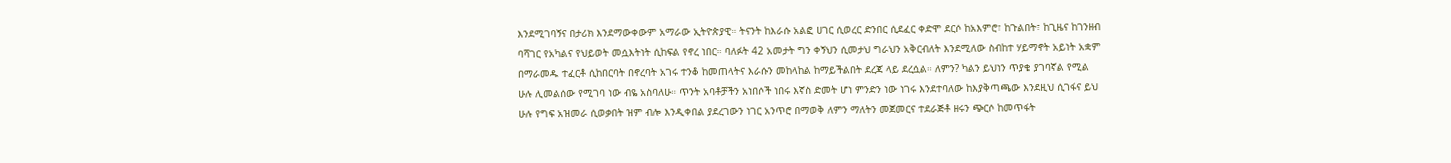እንደሚገባኝና በታሪክ እንደማውቀውም አማራው ኢትዮጵያዊ። ትናንት ከእራሱ አልፎ ሀገር ሲወረር ድንበር ሲደፈር ቀድሞ ደርሶ ከአእምሮ፣ ከጉልበት፣ ከጊዜና ከገንዘብ ባሻገር የአካልና የህይወት መሷእትነት ሲከፍል የኖረ ነበር። ባለፉት 42 አመታት ግን ቀኝህን ሲመታህ ግራህን አቅርብለት እንደሚለው ስብከተ ሃይማኖት አይነት አቋም በማራመዱ ተፈርቶ ሲከበርባት በኖረባት አገሩ ተንቆ ከመጠላትና እራሱን መከላከል ከማይችልበት ደረጃ ላይ ደረሷል። ለምን? ካልን ይህነን ጥያቄ ያገባኛል የሚል ሁሉ ሊመልሰው የሚገባ ነው ብዬ አስባለሁ። ጥንት አባቶቻችን አነበሶች ነበሩ እኛስ ድመት ሆነ ምንድን ነው ነገሩ እንደተባለው ከእያቅጣጫው እንደዚህ ሲገፋና ይህ ሁሉ የግፍ አዝመራ ሲወቃበት ዝም ብሎ እንዲቀበል ያደረገውን ነገር አንጥሮ በማወቅ ለምን ማለትን መጀመርና ተደራጅቶ ዘሩን ጭርሶ ከመጥፋት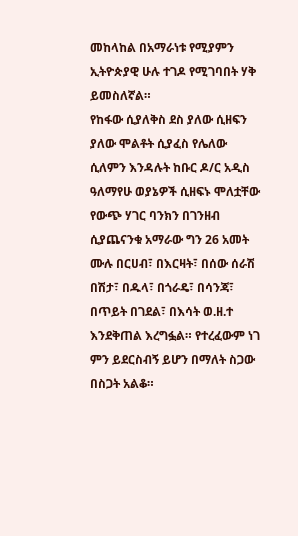መከላከል በአማራነቱ የሚያምን ኢትዮጵያዊ ሁሉ ተገዶ የሚገባበት ሃቅ ይመስለኛል።
የከፋው ሲያለቅስ ደስ ያለው ሲዘፍን ያለው ሞልቶት ሲያፈስ የሌለው ሲለምን እንዳሉት ከቡር ዶ/ር አዲስ ዓለማየሁ ወያኔዎች ሲዘፍኑ ሞለቷቸው የውጭ ሃገር ባንክን በገንዘብ ሲያጨናንቁ አማራው ግን 26 አመት ሙሉ በርሀብ፣ በእርዛት፣ በሰው ሰራሽ በሽታ፣ በዱላ፣ በጎራዴ፣ በሳንጃ፣ በጥይት በገደል፣ በእሳት ወ.ዘ.ተ እንደቅጠል እረግፏል። የተረፈውም ነገ ምን ይደርስብኝ ይሆን በማለት ስጋው በስጋት አልቆ።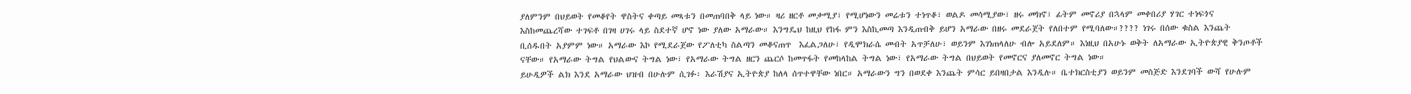ያለምንም በህይወት የመቆየት ዋስትና ቀጣይ መጻቱን በመጠባበቅ ላይ ነው። ዛሪ ዘርቶ መቃሚያ፣ የሚሆነውን መሬቱን ተነጥቆ፣ ወልዶ መሳሚያው፣ ዘሩ መክኖ፣ ፊትም መኖሪያ በኋላም መቀበሪያ ሃገር ተነፍጎና እስከመጨረሻው ተገፍቶ በገዛ ሀገሩ ላይ ስደተኛ ሆኖ ነው ያለው አማራው። እንግዴህ ከዚህ የከፋ ምን እስኪመጣ እንዲጠብቅ ይሆን አማራው በዘሩ መደራጀት የለበተም የሚባለው።???? ነገሩ በሰው ቁስል እንጨት ቢሰዱበት አያምም ነው። አማራው እኮ የሚደራጀው የፖለቲካ ስልጣን መቆናጠጥ  እፈልጋለሁ፣ የዲሞክራሴ መብት አጥቻለሁ፣ ወይንም እገነጠላለሁ ብሎ አይደለም። እነዚህ በአሁኑ ወቅት ለአማራው ኢትዮጵያዊ ቅንጦቶች ናቸው። የአማራው ትግል የህልውና ትግል ነው፣ የአማራው ትግል ዘርን ጨርሶ ከመጥፋት የመከላከል ትግል ነው፣ የአማራው ትግል በህይወት የመኖርና ያለመኖር ትግል ነው።
ይሁዲዎች ልክ እንደ አማራው ህዝብ በሁሉም ሲገፉ፡ እራሽያና ኢትዮጵያ ከለላ ሰጥተዋቸው ነበር። አማራውን ግን በወደቀ እንጨት ምሳር ይበዛበታል እንዲሉ። ቤተክርስቲያን ወይንም መስጅድ እንደገባች ውሻ የሁሉም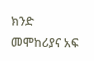ክንድ መሞከሪያና አፍ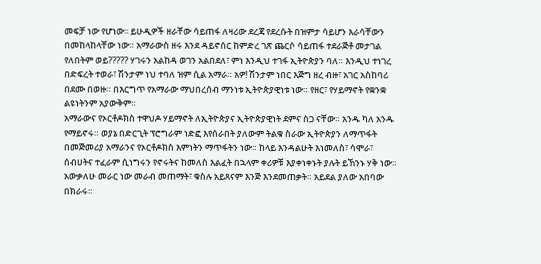መፍቻ ነው የሆነው፡፡ ይሁዲዎች ዘራቸው ሳይጠፋ ለዛሪው ደረጃ የደረሱት በዝምታ ሳይሆን እራሳቸውን በመከላከላቸው ነው። አማራውስ ዘሩ እንደ ዳይኖሰር ከምድረ ገጽ ጨርሶ ሳይጠፋ ተደራጅቶ መታገል የለበትም ወይ????? ሃገሩን አልከዳ ወገን አልበደለ፣ ምነ እንዲህ ተገፋ ኢትዮጵያን ባለ። እንዲህ ተነገረ በድፍረት ተወራ፣ ሽንታም ነህ ተባለ ዝም ሲል አማራ። አዎ! ሽንታም ነበር እጅግ ዘረ ብዙ፣ አገር አስከባሪ በደሙ በወዙ። በእርግጥ የአማራው ማህበረሰብ ማንነቱ ኢትዮጵያዊነቱ ነው። የዘር፣ የሃይማኖት የቋንቋ ልዩነትንም አያውቅም።
አማራውና የኦርቶዶክስ ተዋህዶ ሃይማኖት ለኢትዮጵያና ኢትዮጵያዊነት ደምና ስጋ ናቸው። አንዱ ካለ አንዱ የማይኖሩ። ወያኔ በድርጊት ፕሮግራም ነድፎ እየሰራበት ያለውም ትልቁ ስራው ኢትዮጵያን ለማጥፋት በመጅመሪያ አማራንና የኦርቶዶክስ እምነትን ማጥፋትን ነው። ከላይ እንዳልሁት እነመለስ፣ ሳሞራ፣ ሰብሀትና ተፈራም ሲነግሩን የኖሩትና ከመለስ እልፈት በኋላም ቀሪዎቹ እያቀነቀኑት ያሉት ይኸንኑ ሃቅ ነው። አውቃለሁ መራር ነው መራብ መጠማት፣ ቁስሉ አይጸናም እንጅ እንደመጠቃት። አይደል ያለው አበባው በክራሩ።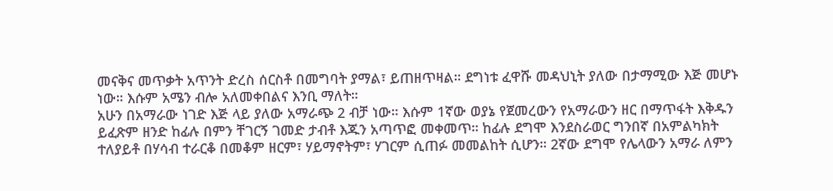መናቅና መጥቃት አጥንት ድረስ ሰርስቶ በመግባት ያማል፣ ይጠዘጥዛል። ደግነቱ ፈዋሹ መዳህኒት ያለው በታማሚው እጅ መሆኑ ነው። እሱም አሜን ብሎ አለመቀበልና እንቢ ማለት።
አሁን በአማራው ነገድ እጅ ላይ ያለው አማራጭ 2 ብቻ ነው። እሱም 1ኛው ወያኔ የጀመረውን የአማራውን ዘር በማጥፋት እቅዱን ይፈጽም ዘንድ ከፊሉ በምን ቸገርኝ ገመድ ታብቶ እጁን አጣጥፎ መቀመጥ። ከፊሉ ደግሞ እንደስራወር ግንበኛ በአምልካክት ተለያይቶ በሃሳብ ተራርቆ በመቆም ዘርም፣ ሃይማኖትም፣ ሃገርም ሲጠፉ መመልከት ሲሆን። 2ኛው ደግሞ የሌላውን አማራ ለምን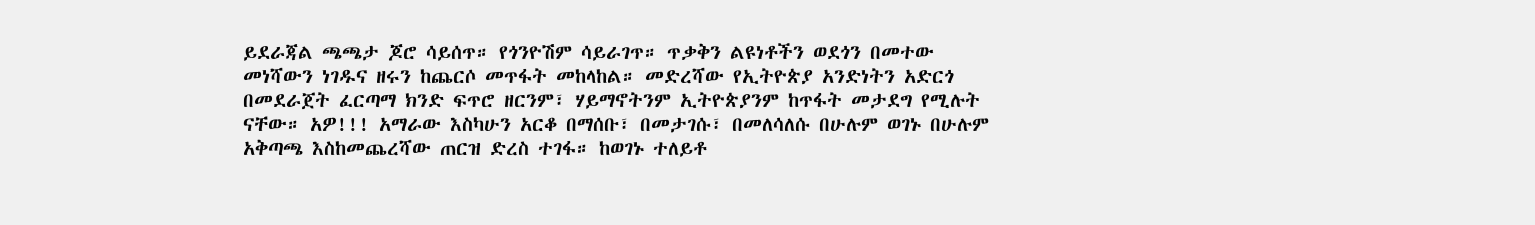ይደራጃል ጫጫታ ጆሮ ሳይሰጥ። የጎንዮሽም ሳይራገጥ። ጥቃቅን ልዩነቶችን ወደጎን በመተው መነሻውን ነገዱና ዘሩን ከጨርሶ መጥፋት መከላከል። መድረሻው የኢትዮጵያ አንድነትን አድርጎ በመደራጀት ፈርጣማ ክንድ ፍጥሮ ዘርንም፣ ሃይማኖትንም ኢትዮጵያንም ከጥፋት መታደግ የሚሉት ናቸው። አዎ!!! አማራው እስካሁን አርቆ በማሰቡ፣ በመታገሱ፣ በመለሳለሱ በሁሉም ወገኑ በሁሉም አቅጣጫ እስከመጨረሻው ጠርዝ ድረስ ተገፋ። ከወገኑ ተለይቶ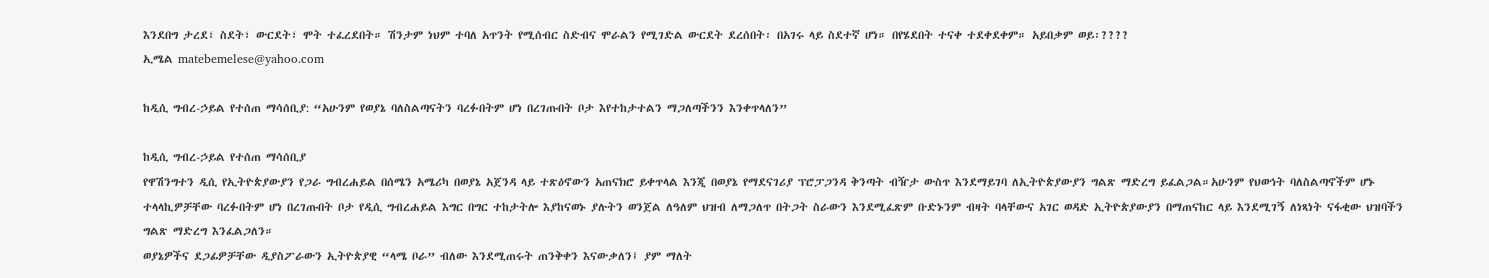እንደበግ ታረደ፣ ስደት፣ ውርደት፣ ሞት ተፈረደበት። ሽንታም ነህም ተባለ አጥንት የሚሰብር ስድብና ሞራልን የሚገድል ውርደት ደረሰበት፡ በአገሩ ላይ ስደተኛ ሆነ። በየሄደበት ተናቀ ተደቀደቀም። አይበቃም ወይ፡????
ኢሜል matebemelese@yahoo.com

ከዲሲ ግብረ-ኃይል የተሰጠ ማሳሰቢያ: “አሁንም የወያኔ ባለስልጣናትን ባረፉበትም ሆነ በረገጡበት ቦታ እየተከታተልን ማጋለጣችንን እንቀጥላለን”

ከዲሲ ግብረ-ኃይል የተሰጠ ማሳሰቢያ
የዋሽንግተን ዲሲ የኢትዮጵያውያን የጋራ ግብረሐይል በሰሜን አሜሪካ በወያኔ አጀንዳ ላይ ተጽዕኖውን አጠናክሮ ይቀጥላል እንጂ በወያኔ የማደናገሪያ ፕሮፓጋንዳ ቅንጣት ብዥታ ውስጥ እንደማይገባ ለኢትዮጵያውያን ግልጽ ማድረግ ይፈልጋል።አሁንም የህወኅት ባለስልጣኖችም ሆኑ ተላላኪዎቻቸው ባረፉበትም ሆነ በረገጡበት ቦታ የዲሲ ግብረሐይል እግር በግር ተከታትሎ እያከናወኑ ያሉትን ወንጀል ለዓለም ህዝብ ለማጋለጥ በትጋት ስራውን እንደሚፈጽም ቡድኑንም ብዛት ባላቸውና አገር ወዳድ ኢትዮጵያውያን በማጠናከር ላይ እንደሚገኝ ለነጻነት ናፋቂው ህዝባችን ግልጽ ማድረግ እንፈልጋለን።
ወያኔዎችና ደጋፊዎቻቸው ዲያስፖራውን ኢትዮጵያዊ “ላሜ ቦራ” ብለው እንደሚጠሩት ጠንቅቀን እናውቃለን፤ ያም ማለት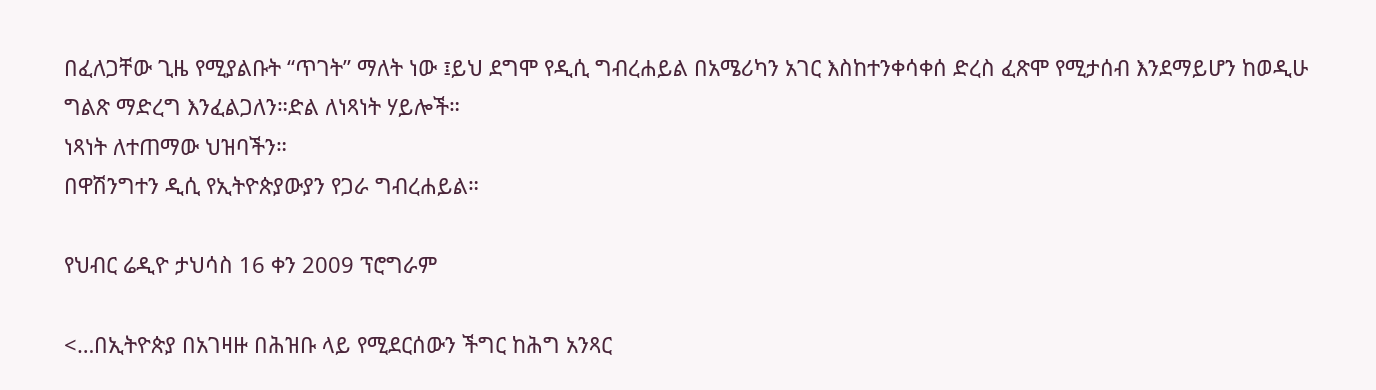በፈለጋቸው ጊዜ የሚያልቡት “ጥገት” ማለት ነው ፤ይህ ደግሞ የዲሲ ግብረሐይል በአሜሪካን አገር እስከተንቀሳቀሰ ድረስ ፈጽሞ የሚታሰብ እንደማይሆን ከወዲሁ ግልጽ ማድረግ እንፈልጋለን።ድል ለነጻነት ሃይሎች።
ነጻነት ለተጠማው ህዝባችን።
በዋሽንግተን ዲሲ የኢትዮጵያውያን የጋራ ግብረሐይል።

የህብር ሬዲዮ ታህሳስ 16 ቀን 2009 ፕሮግራም

<…በኢትዮጵያ በአገዛዙ በሕዝቡ ላይ የሚደርሰውን ችግር ከሕግ አንጻር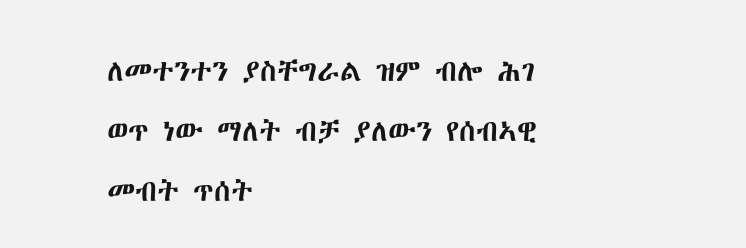ለመተንተን ያስቸግራል ዝም ብሎ ሕገ ወጥ ነው ማለት ብቻ ያለውን የሰብኣዊ መብት ጥሰት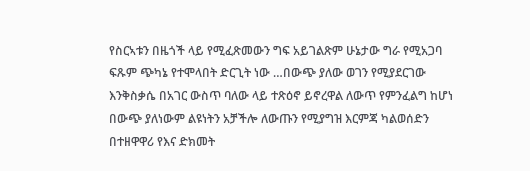የስርኣቱን በዜጎች ላይ የሚፈጽመውን ግፍ አይገልጽም ሁኔታው ግራ የሚአጋባ ፍጹም ጭካኔ የተሞላበት ድርጊት ነው …በውጭ ያለው ወገን የሚያደርገው እንቅስቃሴ በአገር ውስጥ ባለው ላይ ተጽዕኖ ይኖረዋል ለውጥ የምንፈልግ ከሆነ በውጭ ያለነውም ልዩነትን አቻችሎ ለውጡን የሚያግዝ እርምጃ ካልወሰድን በተዘዋዋሪ የእና ድክመት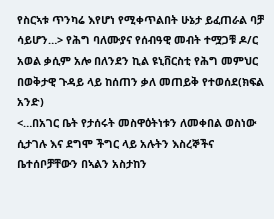የስርኣቱ ጥንካሬ እየሆነ የሚቀጥልበት ሁኔታ ይፈጠራል ባቻ ሳይሆን…> የሕግ ባለሙያና የሰብዓዊ መብት ተሟጋቹ ዶ/ር አወል ቃሲም አሎ በለንደን ኪል ዩኒቨርስቲ የሕግ መምህር በወቅታዊ ጉዳይ ላይ ከሰጠን ቃለ መጠይቅ የተወሰደ(ክፍል አንድ)
<…በአገር ቤት የታሰሩት መስዋዕትነቱን ለመቀበል ወስነው ሲታገሉ እና ደግሞ ችግር ላይ አሉትን እስረኞችና ቤተሰቦቻቸውን በኣልን አስታከን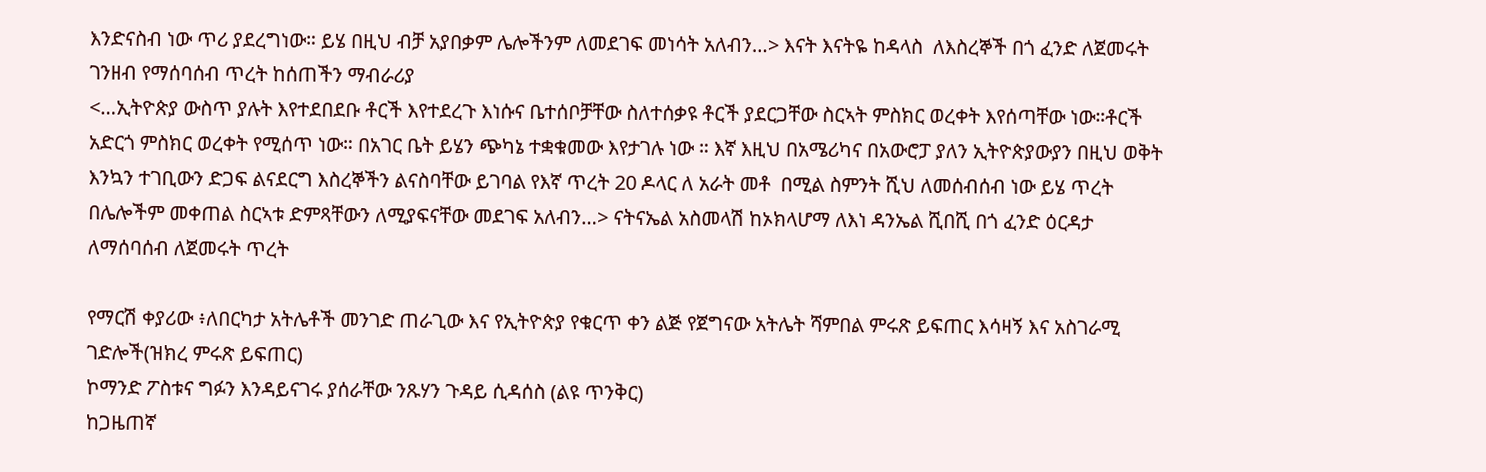እንድናስብ ነው ጥሪ ያደረግነው። ይሄ በዚህ ብቻ አያበቃም ሌሎችንም ለመደገፍ መነሳት አለብን…> እናት እናትዬ ከዳላስ  ለእስረኞች በጎ ፈንድ ለጀመሩት ገንዘብ የማሰባሰብ ጥረት ከሰጠችን ማብራሪያ
<…ኢትዮጵያ ውስጥ ያሉት እየተደበደቡ ቶርች እየተደረጉ እነሱና ቤተሰቦቻቸው ስለተሰቃዩ ቶርች ያደርጋቸው ስርኣት ምስክር ወረቀት እየሰጣቸው ነው።ቶርች አድርጎ ምስክር ወረቀት የሚሰጥ ነው። በአገር ቤት ይሄን ጭካኔ ተቋቁመው እየታገሉ ነው ። እኛ እዚህ በአሜሪካና በአውሮፓ ያለን ኢትዮጵያውያን በዚህ ወቅት እንኳን ተገቢውን ድጋፍ ልናደርግ እስረኞችን ልናስባቸው ይገባል የእኛ ጥረት 20 ዶላር ለ አራት መቶ  በሚል ስምንት ሺህ ለመሰብሰብ ነው ይሄ ጥረት በሌሎችም መቀጠል ስርኣቱ ድምጻቸውን ለሚያፍናቸው መደገፍ አለብን…> ናትናኤል አስመላሽ ከኦክላሆማ ለእነ ዳንኤል ሺበሺ በጎ ፈንድ ዕርዳታ ለማሰባሰብ ለጀመሩት ጥረት

የማርሽ ቀያሪው ፥ለበርካታ አትሌቶች መንገድ ጠራጊው እና የኢትዮጵያ የቁርጥ ቀን ልጅ የጀግናው አትሌት ሻምበል ምሩጽ ይፍጠር እሳዛኝ እና አስገራሚ ገድሎች(ዝክረ ምሩጽ ይፍጠር)
ኮማንድ ፖስቱና ግፉን እንዳይናገሩ ያሰራቸው ንጹሃን ጉዳይ ሲዳሰስ (ልዩ ጥንቅር)
ከጋዜጠኛ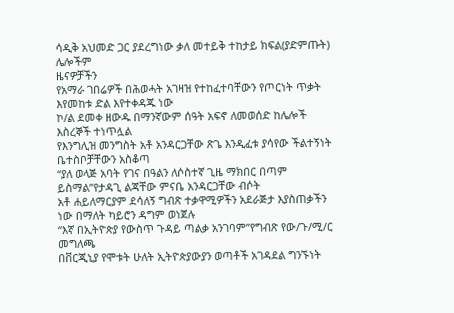ሳዲቅ አህመድ ጋር ያደረግነው ቃለ መተይቅ ተከታይ ክፍል(ያድምጡት)
ሌሎችም
ዜናዎቻችን
የአማራ ገበሬዎች በሕወሓት አገዛዝ የተከፈተባቸውን የጦርነት ጥቃት እየመከቱ ድል እየተቀዳጁ ነው
ኮ/ል ደመቀ ዘውዱ በማንኛውም ሰዓት አፍኖ ለመወሰድ ከሌሎች እስረኞች ተነጥሏል
የእንግሊዝ መንግስት አቶ አንዳርጋቸው ጽጌ እንዲፈቱ ያሳየው ችልተኝነት ቤተስቦቻቸውን አስቆጣ
“ያለ ወላጅ አባት የገና በዓልን ለሶስተኛ ጊዜ ማክበር በጣም ይስማል”የታዳጊ ልጃቸው ምናቤ አንዳርጋቸው ብሶት
አቶ ሐይለማርያም ደሳለኝ ግብጽ ተቃዋሚዎችን አደራጅታ እያስጠቃችን ነው በማለት ካይሮን ዳግም ወነጀሉ
“እኛ በኢትዮጵያ የውስጥ ጉዳይ ጣልቃ አንገባም”የግብጽ የው/ጉ/ሚ/ር መግለጫ
በቨርጂኒያ የሞቱት ሁለት ኢትዮጵያውያን ወጣቶች አገዳደል ግንኙነት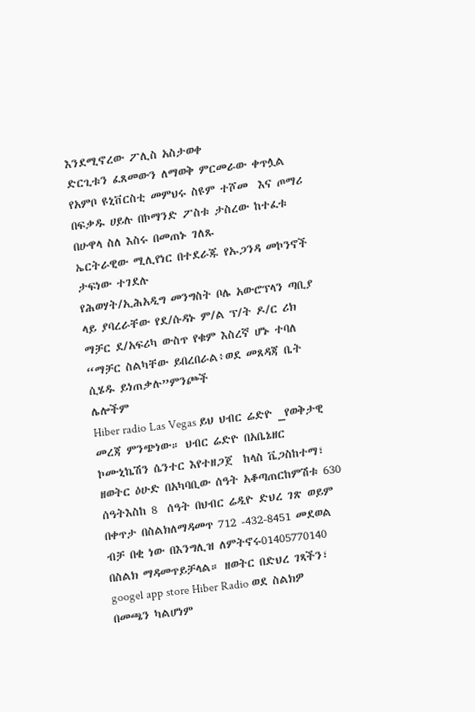እንደሚኖረው ፖሊስ አስታወቀ
ድርጊቱን ፈጸመውን ለማወቅ ምርመራው ቀጥሏል
የአምቦ ዩኒቨርስቲ መምህሩ ስዩም ተሾመ  እና ጦማሪ በፍቃዱ ሀይሉ በኮማንድ ፖስቱ ታስረው ከተፈቱ በሁዋላ ስለ እስሩ በመጠኑ ገለጹ
ኤርትራዊው ሚሊየነር በተደራጁ የኡጋንዳ መኮንኖች ታፍነው ተገደሉ
የሕወሃት/ኢሕአዲግ መንግስት ቦሌ አውሮፕላን ጣቢያ ላይ ያባረራቸው የደ/ሱዳኑ ም/ል ፕ/ት ዶ/ር ሪክ ማቻር ደ/አፍሪካ ውስጥ የቁም እስረኛ ሆኑ ተባለ
“ማቻር ስልካቸው ይበረበራል፥ወደ መጸዳጃ ቤት ሲሄዱ ይነጠቃሉ”ምንጮች
ሌሎችም
Hiber radio Las Vegas ይህ ህብር ሬድዮ _የወቅታዊ መረጃ ምንጭነው። ህብር ሬድዮ በአቤኔዘር ኮሙኒኬሽን ሴንተር እየተዘጋጀ  ከላስ ቬጋስከተማ፣ ዘወትር ዕሁድ በአካባቢው ሰዓት አቆጣጠርከምሽቱ 630 ሰዓትእስከ 8  ሰዓት በህብር ሬዲዮ ድህረ ገጽ ወይም በቀጥታ በስልክለማዳመጥ 712 -432-8451 መደወል ብቻ በቂ ነው በእንግሊዝ ለምትኖሩ01405770140 በስልክ ማዳመጥይቻላል። ዘወትር በድህረ ገጻችን፣ googel app store Hiber Radio ወደ ስልክዎ በመጫን ካልሆነም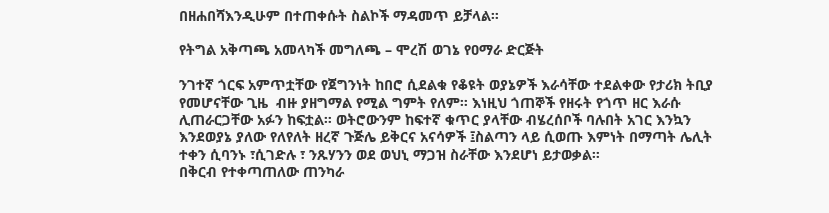በዘሐበሻእንዲሁም በተጠቀሱት ስልኮች ማዳመጥ ይቻላል።

የትግል አቅጣጫ አመላካች መግለጫ – ሞረሽ ወገኔ የዐማራ ድርጅት

ንገተኛ ጎርፍ አምጥቷቸው የጀግንነት ከበሮ ሲደልቁ የቆዩት ወያኔዎች እራሳቸው ተደልቀው የታሪክ ትቢያ የመሆናቸው ጊዜ  ብዙ ያዘግማል የሚል ግምት የለም። እነዚህ ጎጠኞች የዘሩት የጎጥ ዘር እራሱ ሊጠራርጋቸው አፉን ከፍቷል። ወትሮውንም ከፍተኛ ቁጥር ያላቸው ብሄረሰቦች ባሉበት አገር እንኳን እንደወያኔ ያለው የለየለት ዘረኛ ጉጅሌ ይቅርና አናሳዎች ፤ስልጣን ላይ ሲወጡ እምነት በማጣት ሌሊት ተቀን ሲባንኑ ፣ሲገድሉ ፣ ንጹሃንን ወደ ወህኒ ማጋዝ ስራቸው እንደሆነ ይታወቃል።
በቅርብ የተቀጣጠለው ጠንካራ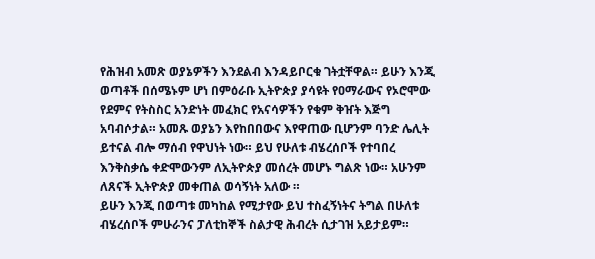የሕዝብ አመጽ ወያኔዎችን እንደልብ እንዳይቦርቁ ገትቷቸዋል። ይሁን እንጂ ወጣቶች በሰሜኑም ሆነ በምዕራቡ ኢትዮጵያ ያሳዩት የዐማራውና የኦሮሞው የደምና የትስስር አንድነት መፈክር የአናሳዎችን የቁም ቅዠት እጅግ አባብሶታል። አመጹ ወያኔን እየከበበውና እየዋጠው ቢሆንም ባንድ ሌሊት ይተናል ብሎ ማሰብ የዋህነት ነው። ይህ የሁለቱ ብሄረሰቦች የተባበረ እንቅስቃሴ ቀድሞውንም ለኢትዮጵያ መሰረት መሆኑ ግልጽ ነው። አሁንም ለጸናች ኢትዮጵያ መቀጠል ወሳኝነት አለው ።
ይሁን እንጂ በወጣቱ መካከል የሚታየው ይህ ተስፈኝነትና ትግል በሁለቱ ብሄረሰቦች ምሁራንና ፓለቲከኞች ስልታዊ ሕብረት ሲታገዝ አይታይም።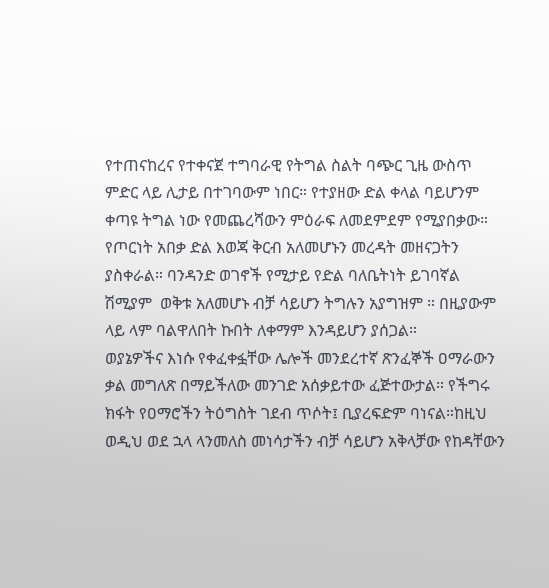የተጠናከረና የተቀናጀ ተግባራዊ የትግል ስልት ባጭር ጊዜ ውስጥ ምድር ላይ ሊታይ በተገባውም ነበር። የተያዘው ድል ቀላል ባይሆንም ቀጣዩ ትግል ነው የመጨረሻውን ምዕራፍ ለመደምደም የሚያበቃው። የጦርነት አበቃ ድል እወጃ ቅርብ አለመሆኑን መረዳት መዘናጋትን ያስቀራል። ባንዳንድ ወገኖች የሚታይ የድል ባለቤትነት ይገባኛል ሽሚያም  ወቅቱ አለመሆኑ ብቻ ሳይሆን ትግሉን አያግዝም ። በዚያውም ላይ ላም ባልዋለበት ኩበት ለቀማም እንዳይሆን ያሰጋል።
ወያኔዎችና እነሱ የቀፈቀፏቸው ሌሎች መንደረተኛ ጽንፈኞች ዐማራውን ቃል መግለጽ በማይችለው መንገድ አሰቃይተው ፈጅተውታል። የችግሩ ክፋት የዐማሮችን ትዕግስት ገደብ ጥሶት፤ ቢያረፍድም ባነናል።ከዚህ ወዲህ ወደ ኋላ ላንመለስ መነሳታችን ብቻ ሳይሆን አቅላቻው የከዳቸውን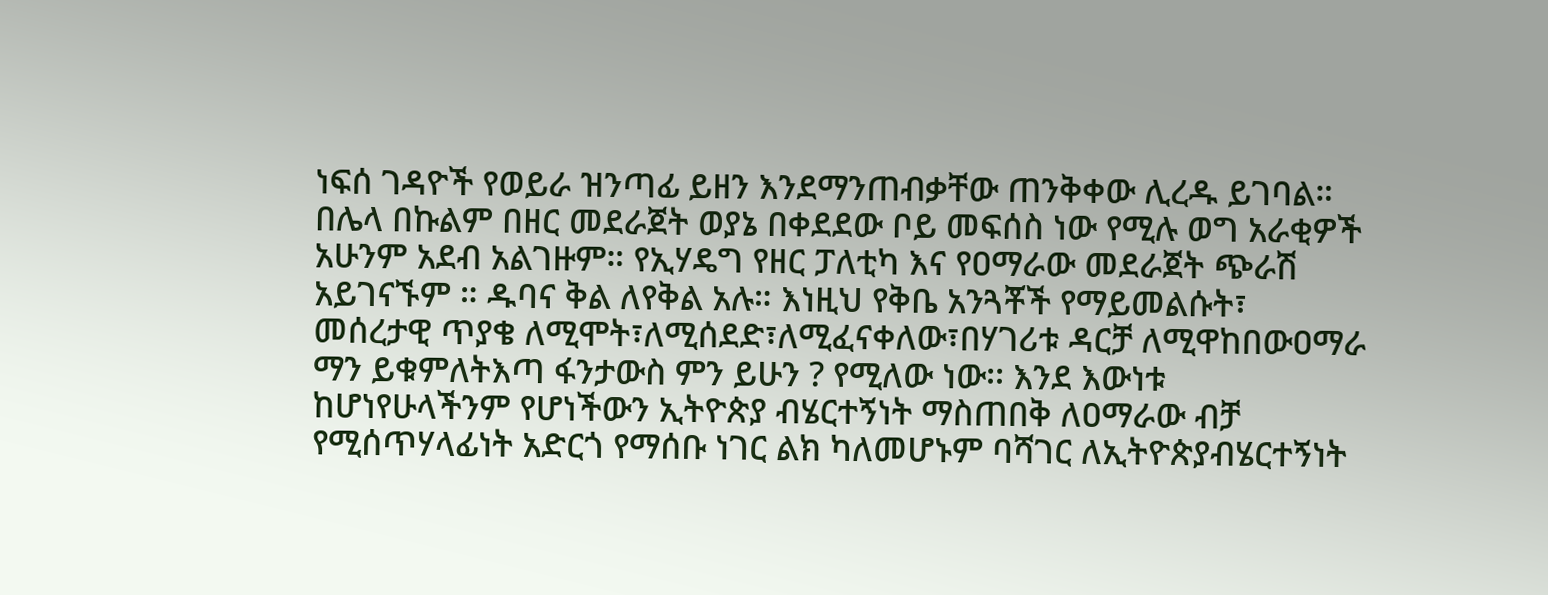ነፍሰ ገዳዮች የወይራ ዝንጣፊ ይዘን እንደማንጠብቃቸው ጠንቅቀው ሊረዱ ይገባል።
በሌላ በኩልም በዘር መደራጀት ወያኔ በቀደደው ቦይ መፍሰስ ነው የሚሉ ወግ አራቂዎች አሁንም አደብ አልገዙም። የኢሃዴግ የዘር ፓለቲካ እና የዐማራው መደራጀት ጭራሽ አይገናኙም ። ዱባና ቅል ለየቅል አሉ። እነዚህ የቅቤ አንጓቾች የማይመልሱት፣  መሰረታዊ ጥያቄ ለሚሞት፣ለሚሰደድ፣ለሚፈናቀለው፣በሃገሪቱ ዳርቻ ለሚዋከበውዐማራ ማን ይቁምለትእጣ ፋንታውስ ምን ይሁን ? የሚለው ነው፡፡ እንደ እውነቱ ከሆነየሁላችንም የሆነችውን ኢትዮጵያ ብሄርተኝነት ማስጠበቅ ለዐማራው ብቻ የሚሰጥሃላፊነት አድርጎ የማሰቡ ነገር ልክ ካለመሆኑም ባሻገር ለኢትዮጵያብሄርተኝነት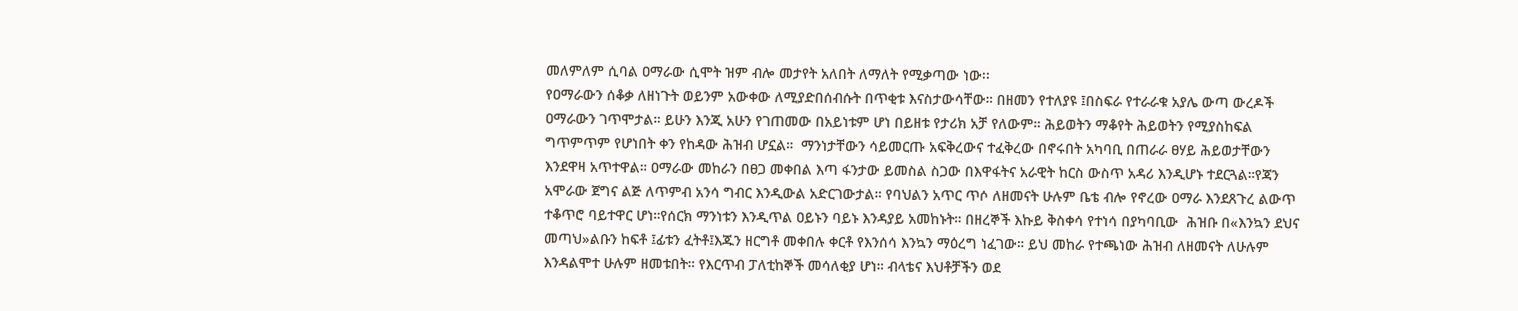መለምለም ሲባል ዐማራው ሲሞት ዝም ብሎ መታየት አለበት ለማለት የሚቃጣው ነው፡፡
የዐማራውን ሰቆቃ ለዘነጉት ወይንም አውቀው ለሚያድበሰብሱት በጥቂቱ እናስታውሳቸው። በዘመን የተለያዩ ፤በስፍራ የተራራቁ አያሌ ውጣ ውረዶች ዐማራውን ገጥሞታል። ይሁን እንጂ አሁን የገጠመው በአይነቱም ሆነ በይዘቱ የታሪክ አቻ የለውም። ሕይወትን ማቆየት ሕይወትን የሚያስከፍል ግጥምጥም የሆነበት ቀን የከዳው ሕዝብ ሆኗል።  ማንነታቸውን ሳይመርጡ አፍቅረውና ተፈቅረው በኖሩበት አካባቢ በጠራራ ፀሃይ ሕይወታቸውን እንደዋዛ አጥተዋል። ዐማራው መከራን በፀጋ መቀበል እጣ ፋንታው ይመስል ስጋው በእዋፋትና አራዊት ከርስ ውስጥ አዳሪ እንዲሆኑ ተደርጓል።የጃን አሞራው ጀግና ልጅ ለጥምብ አንሳ ግብር እንዲውል አድርገውታል። የባህልን አጥር ጥሶ ለዘመናት ሁሉም ቤቴ ብሎ የኖረው ዐማራ እንደጸጉረ ልውጥ ተቆጥሮ ባይተዋር ሆነ።የሰርክ ማንነቱን እንዲጥል ዐይኑን ባይኑ እንዳያይ አመከኑት። በዘረኞች እኩይ ቅስቀሳ የተነሳ በያካባቢው  ሕዝቡ በ«እንኳን ደህና መጣህ»ልቡን ከፍቶ ፤ፊቱን ፈትቶ፤እጁን ዘርግቶ መቀበሉ ቀርቶ የእንሰሳ እንኳን ማዕረግ ነፈገው። ይህ መከራ የተጫነው ሕዝብ ለዘመናት ለሁሉም እንዳልሞተ ሁሉም ዘመቱበት። የእርጥብ ፓለቲከኞች መሳለቂያ ሆነ። ብላቴና እህቶቻችን ወደ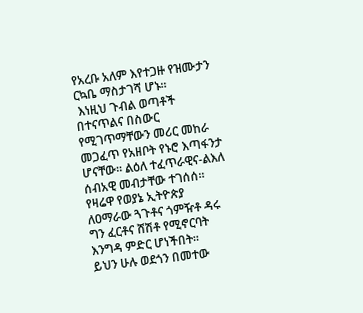የአረቡ አለም እየተጋዙ የዝሙታን ርኳቤ ማስታገሻ ሆኑ።
 እነዚህ ጉብል ወጣቶች በተናጥልና በስውር የሚገጥማቸውን መሪር መከራ መጋፈጥ የአዘቦት የኑሮ እጣፋንታ ሆናቸው። ልዕለ ተፈጥራዊና-ልእለ ሰብአዊ መብታቸው ተገሰሰ። የዛሬዋ የወያኔ ኢትዮጵያ ለዐማራው ጓጉቶና ጎምዥቶ ዳሩ ግን ፈርቶና ሸሽቶ የሚኖርባት እንግዳ ምድር ሆነችበት።
ይህን ሁሉ ወደጎን በመተው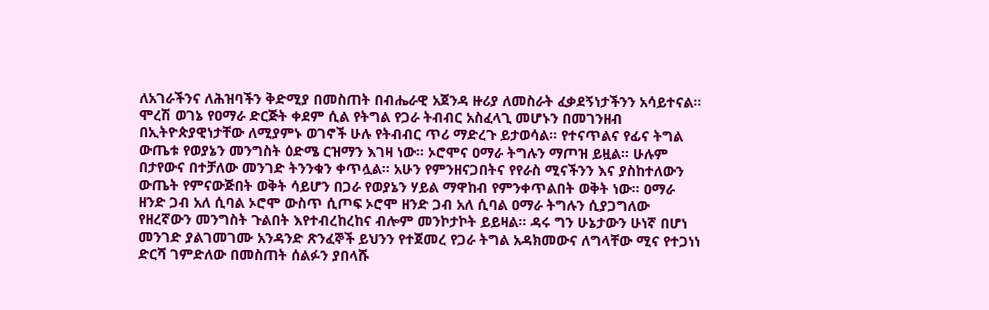ለአገራችንና ለሕዝባችን ቅድሚያ በመስጠት በብሔራዊ አጀንዳ ዙሪያ ለመስራት ፈቃደኝነታችንን አሳይተናል። ሞረሽ ወገኔ የዐማራ ድርጅት ቀደም ሲል የትግል የጋራ ትብብር አስፈላጊ መሆኑን በመገንዘብ በኢትዮጵያዊነታቸው ለሚያምኑ ወገኖች ሁሉ የትብብር ጥሪ ማድረጉ ይታወሳል። የተናጥልና የፊና ትግል ውጤቱ የወያኔን መንግስት ዕድሜ ርዝማን እገዛ ነው። ኦሮሞና ዐማራ ትግሉን ማጦዝ ይዟል። ሁሉም በታየውና በተቻለው መንገድ ትንንቁን ቀጥሏል። አሁን የምንዘናጋበትና የየራስ ሚናችንን እና ያስከተለውን ውጤት የምናውጅበት ወቅት ሳይሆን በጋራ የወያኔን ሃይል ማዋከብ የምንቀጥልበት ወቅት ነው። ዐማራ ዘንድ ጋብ አለ ሲባል ኦሮሞ ውስጥ ሲጦፍ ኦሮሞ ዘንድ ጋብ አለ ሲባል ዐማራ ትግሉን ሲያጋግለው የዘረኛውን መንግስት ጉልበት እየተብረከረከና ብሎም መንኮታኮት ይይዛል። ዳሩ ግን ሁኔታውን ሁነኛ በሆነ መንገድ ያልገመገሙ አንዳንድ ጽንፈኞች ይህንን የተጀመረ የጋራ ትግል አዳክመውና ለግላቸው ሚና የተጋነነ ድርሻ ገምድለው በመስጠት ሰልፉን ያበላሹ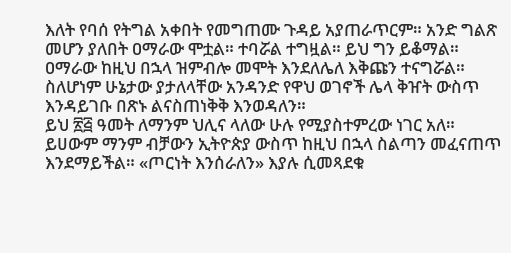እለት የባሰ የትግል አቀበት የመግጠሙ ጉዳይ አያጠራጥርም። አንድ ግልጽ መሆን ያለበት ዐማራው ሞቷል። ተባሯል ተግዟል። ይህ ግን ይቆማል። ዐማራው ከዚህ በኋላ ዝምብሎ መሞት እንደለሌለ እቅጩን ተናግሯል። ስለሆነም ሁኔታው ያታለላቸው አንዳንድ የዋህ ወገኖች ሌላ ቅዠት ውስጥ እንዳይገቡ በጽኑ ልናስጠነቅቅ እንወዳለን።
ይህ ፳፭ ዓመት ለማንም ህሊና ላለው ሁሉ የሚያስተምረው ነገር አለ። ይሀውም ማንም ብቻውን ኢትዮጵያ ውስጥ ከዚህ በኋላ ስልጣን መፈናጠጥ እንደማይችል። «ጦርነት እንሰራለን» እያሉ ሲመጻደቁ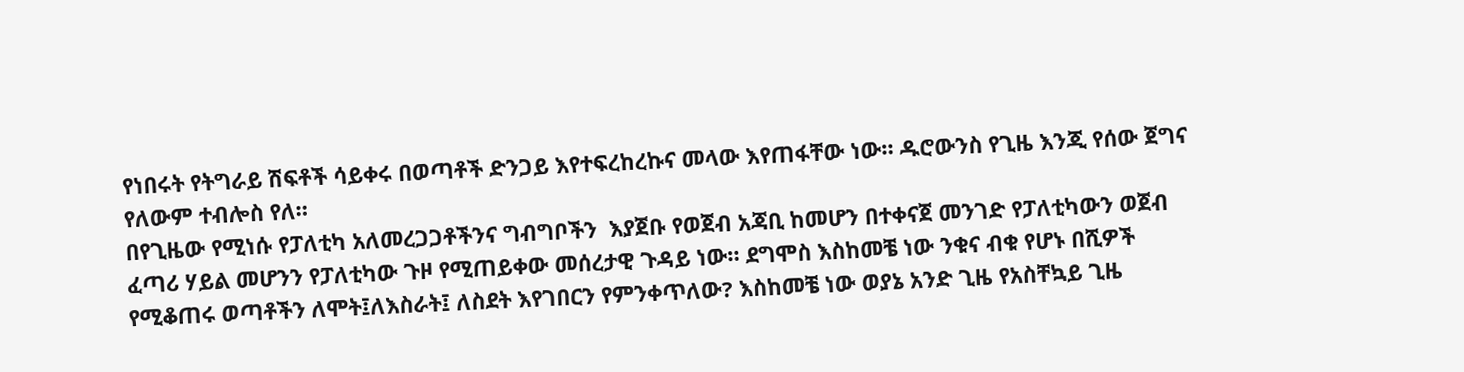የነበሩት የትግራይ ሽፍቶች ሳይቀሩ በወጣቶች ድንጋይ እየተፍረከረኩና መላው እየጠፋቸው ነው። ዱሮውንስ የጊዜ እንጂ የሰው ጀግና የለውም ተብሎስ የለ።
በየጊዜው የሚነሱ የፓለቲካ አለመረጋጋቶችንና ግብግቦችን  እያጀቡ የወጀብ አጃቢ ከመሆን በተቀናጀ መንገድ የፓለቲካውን ወጀብ ፈጣሪ ሃይል መሆንን የፓለቲካው ጉዞ የሚጠይቀው መሰረታዊ ጉዳይ ነው። ደግሞስ እስከመቼ ነው ንቁና ብቁ የሆኑ በሺዎች የሚቆጠሩ ወጣቶችን ለሞት፤ለእስራት፤ ለስደት እየገበርን የምንቀጥለው? እስከመቼ ነው ወያኔ አንድ ጊዜ የአስቸኳይ ጊዜ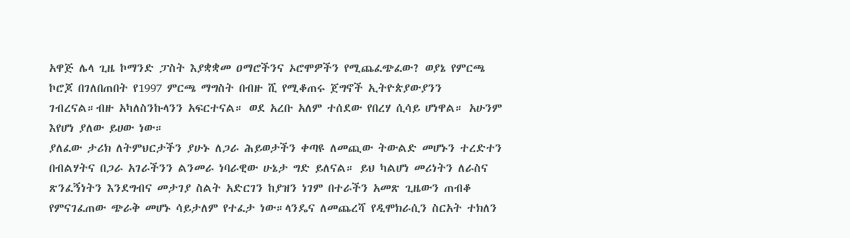አዋጅ ሌላ ጊዜ ኮማንድ ፓስት እያቋቋመ ዐማሮችንና ኦሮሞዎችን የሚጨፈጭፈው? ወያኔ የምርጫ ኮሮጆ በገለበጠበት የ1997 ምርጫ ማግስት በብዙ ሺ የሚቆጠሩ ጀግኖች ኢትዮጵያውያንን ገብረናል።ብዙ አካለስንኩላንን አፍርተናል። ወደ አረቡ አለም ተሰደው የበረሃ ሲሳይ ሆነዋል። አሁንም እየሆነ ያለው ይሀው ነው።
ያለፈው ታሪክ ለትምህርታችን ያሁኑ ለጋራ ሕይወታችን ቀጣዩ ለመጪው ትውልድ መሆኑን ተረድተን በብልሃትና በጋራ አገራችንን ልንመራ ነባራዊው ሁኔታ ግድ ይለናል። ይህ ካልሆነ መሪነትን ለራስና ጽንፈኝነትን እንደግብና መታገያ ስልት አድርገን ከያዝን ነገም በተራችን አመጽ ጊዜውን ጠብቆ የምናገፈጠው ጭራቅ መሆኑ ሳይታለም የተፈታ ነው።ላንዴና ለመጨረሻ የዲሞክራሲን ስርአት ተክለን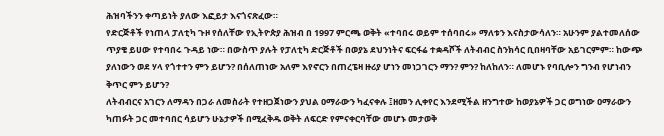ሕዝባችንን ቀጣይነት ያለው እፎይታ እናጎናጽፈው።
የድርጅቶች የነጠላ ፓለቲካ ጉዞ የሰለቸው የኢትዮጵያ ሕዝብ በ 1997 ምርጫ ወቅት «ተባበሩ ወይም ተሰባበሩ» ማለቱን እናስታውሳለን። አሁንም ያልተመለሰው ጥያቄ ይሀው የተባበሩ ጉዳይ ነው። በውስጥ ያሉት የፓለቲካ ድርጅቶች በወያኔ ደህንነትና ፍርፋሬ ተቋዳሾች ለትብብር ስንክሳር ቢበዛባቸው አይገርምም። ከውጭ ያለነውን ወደ ሃላ የጎተተን ምን ይሆን? በሰለጠነው አለም እየኖርን በጠረፔዛ ዙሪያ ሆነን መነጋገርን ማን? ምን? ከለከለን። ለመሆኑ የባቢሎን ግንብ የሆነብን ቅጥር ምን ይሆን?
ለትብብርና አገርን ለማዳን በጋራ ለመስራት የተዘጋጀነውን ያህል ዐማራውን ካፈናቀሉ ፤ዘመን ሊቀየር እንደሚችል ዘንግተው ከወያኔዎች ጋር ወግነው ዐማራውን ካጠፉት ጋር መተባበር ሳይሆን ሁኔታዎች በሚፈቅዱ ወቅት ለፍርድ የምናቀርባቸው መሆኑ መታወቅ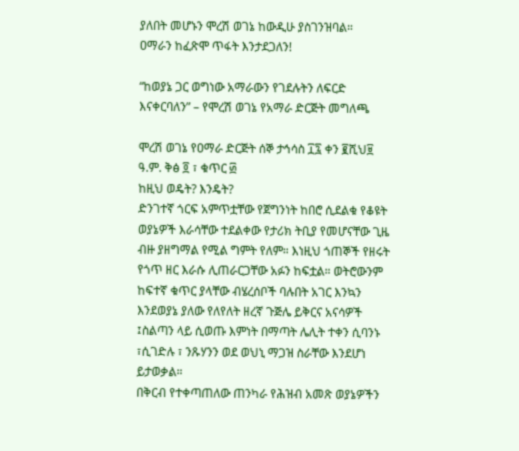ያለበት መሆኑን ሞረሽ ወገኔ ከውዲሁ ያስገንዝባል።
ዐማራን ከፈጽሞ ጥፋት እንታደጋለን!

“ከወያኔ ጋር ወግነው አማራውን የገደሉትን ለፍርድ እናቀርባለን” – የሞረሽ ወገኔ የአማራ ድርጅት መግለጫ

ሞረሽ ወገኔ የዐማራ ድርጅት ሰኞ ታኅሳስ ፲፯ ቀን ፪ሺህ፱ ዓ.ም. ቅፅ ፬ ፣ ቁጥር ፴
ከዚህ ወዴት? እንዴት?
ድንገተኛ ጎርፍ አምጥቷቸው የጀግንነት ከበሮ ሲደልቁ የቆዩት ወያኔዎች እራሳቸው ተደልቀው የታሪክ ትቢያ የመሆናቸው ጊዜ ብዙ ያዘግማል የሚል ግምት የለም። እነዚህ ጎጠኞች የዘሩት የጎጥ ዘር እራሱ ሊጠራርጋቸው አፉን ከፍቷል። ወትሮውንም ከፍተኛ ቁጥር ያላቸው ብሄረሰቦች ባሉበት አገር እንኳን እንደወያኔ ያለው የለየለት ዘረኛ ጉጅሌ ይቅርና አናሳዎች ፤ስልጣን ላይ ሲወጡ እምነት በማጣት ሌሊት ተቀን ሲባንኑ ፣ሲገድሉ ፣ ንጹሃንን ወደ ወህኒ ማጋዝ ስራቸው እንደሆነ ይታወቃል።
በቅርብ የተቀጣጠለው ጠንካራ የሕዝብ አመጽ ወያኔዎችን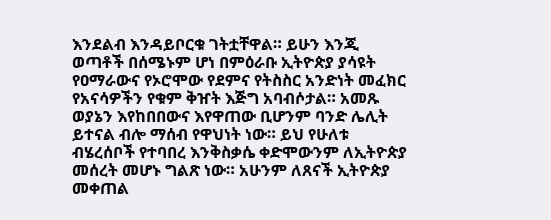እንደልብ እንዳይቦርቁ ገትቷቸዋል። ይሁን እንጂ ወጣቶች በሰሜኑም ሆነ በምዕራቡ ኢትዮጵያ ያሳዩት የዐማራውና የኦሮሞው የደምና የትስስር አንድነት መፈክር የአናሳዎችን የቁም ቅዠት እጅግ አባብሶታል። አመጹ ወያኔን እየከበበውና እየዋጠው ቢሆንም ባንድ ሌሊት ይተናል ብሎ ማሰብ የዋህነት ነው። ይህ የሁለቱ ብሄረሰቦች የተባበረ እንቅስቃሴ ቀድሞውንም ለኢትዮጵያ መሰረት መሆኑ ግልጽ ነው። አሁንም ለጸናች ኢትዮጵያ መቀጠል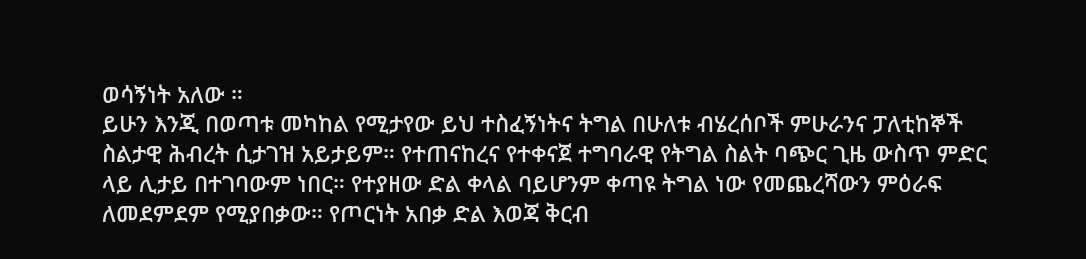ወሳኝነት አለው ።
ይሁን እንጂ በወጣቱ መካከል የሚታየው ይህ ተስፈኝነትና ትግል በሁለቱ ብሄረሰቦች ምሁራንና ፓለቲከኞች ስልታዊ ሕብረት ሲታገዝ አይታይም። የተጠናከረና የተቀናጀ ተግባራዊ የትግል ስልት ባጭር ጊዜ ውስጥ ምድር ላይ ሊታይ በተገባውም ነበር። የተያዘው ድል ቀላል ባይሆንም ቀጣዩ ትግል ነው የመጨረሻውን ምዕራፍ ለመደምደም የሚያበቃው። የጦርነት አበቃ ድል እወጃ ቅርብ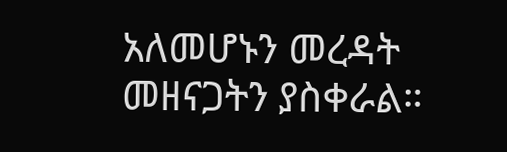አለመሆኑን መረዳት መዘናጋትን ያስቀራል።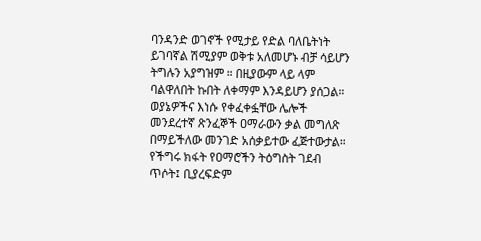ባንዳንድ ወገኖች የሚታይ የድል ባለቤትነት ይገባኛል ሽሚያም ወቅቱ አለመሆኑ ብቻ ሳይሆን ትግሉን አያግዝም ። በዚያውም ላይ ላም ባልዋለበት ኩበት ለቀማም እንዳይሆን ያሰጋል።
ወያኔዎችና እነሱ የቀፈቀፏቸው ሌሎች መንደረተኛ ጽንፈኞች ዐማራውን ቃል መግለጽ በማይችለው መንገድ አሰቃይተው ፈጅተውታል። የችግሩ ክፋት የዐማሮችን ትዕግስት ገደብ ጥሶት፤ ቢያረፍድም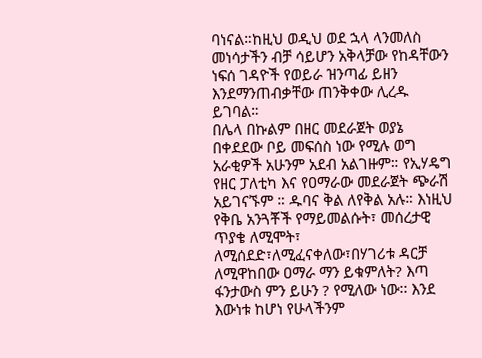ባነናል።ከዚህ ወዲህ ወደ ኋላ ላንመለስ መነሳታችን ብቻ ሳይሆን አቅላቻው የከዳቸውን ነፍሰ ገዳዮች የወይራ ዝንጣፊ ይዘን እንደማንጠብቃቸው ጠንቅቀው ሊረዱ ይገባል።
በሌላ በኩልም በዘር መደራጀት ወያኔ በቀደደው ቦይ መፍሰስ ነው የሚሉ ወግ አራቂዎች አሁንም አደብ አልገዙም። የኢሃዴግ የዘር ፓለቲካ እና የዐማራው መደራጀት ጭራሽ አይገናኙም ። ዱባና ቅል ለየቅል አሉ። እነዚህ የቅቤ አንጓቾች የማይመልሱት፣ መሰረታዊ ጥያቄ ለሚሞት፣ ለሚሰደድ፣ለሚፈናቀለው፣በሃገሪቱ ዳርቻ ለሚዋከበው ዐማራ ማን ይቁምለት? እጣ ፋንታውስ ምን ይሁን ? የሚለው ነው፡፡ እንደ እውነቱ ከሆነ የሁላችንም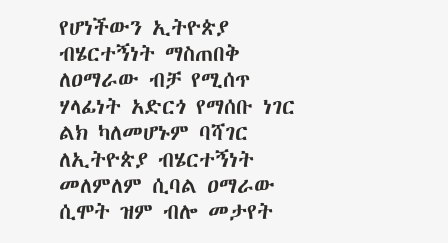የሆነችውን ኢትዮጵያ ብሄርተኝነት ማስጠበቅ ለዐማራው ብቻ የሚሰጥ ሃላፊነት አድርጎ የማሰቡ ነገር ልክ ካለመሆኑም ባሻገር ለኢትዮጵያ ብሄርተኝነት መለምለም ሲባል ዐማራው ሲሞት ዝም ብሎ መታየት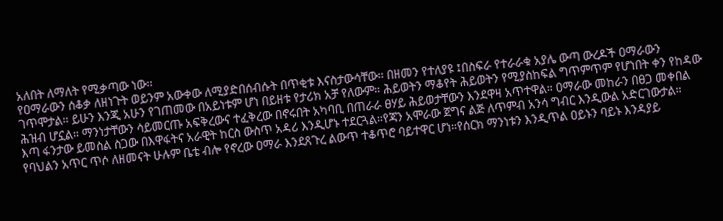አለበት ለማለት የሚቃጣው ነው፡፡
የዐማራውን ሰቆቃ ለዘነጉት ወይንም አውቀው ለሚያድበሰብሱት በጥቂቱ እናስታውሳቸው። በዘመን የተለያዩ ፤በስፍራ የተራራቁ አያሌ ውጣ ውረዶች ዐማራውን ገጥሞታል። ይሁን እንጂ አሁን የገጠመው በአይነቱም ሆነ በይዘቱ የታሪክ አቻ የለውም። ሕይወትን ማቆየት ሕይወትን የሚያስከፍል ግጥምጥም የሆነበት ቀን የከዳው ሕዝብ ሆኗል። ማንነታቸውን ሳይመርጡ አፍቅረውና ተፈቅረው በኖሩበት አካባቢ በጠራራ ፀሃይ ሕይወታቸውን እንደዋዛ አጥተዋል። ዐማራው መከራን በፀጋ መቀበል እጣ ፋንታው ይመስል ስጋው በእዋፋትና አራዊት ከርስ ውስጥ አዳሪ እንዲሆኑ ተደርጓል።የጃን አሞራው ጀግና ልጅ ለጥምብ አንሳ ግብር እንዲውል አድርገውታል። የባህልን አጥር ጥሶ ለዘመናት ሁሉም ቤቴ ብሎ የኖረው ዐማራ እንደጸጉረ ልውጥ ተቆጥሮ ባይተዋር ሆነ።የሰርክ ማንነቱን እንዲጥል ዐይኑን ባይኑ እንዳያይ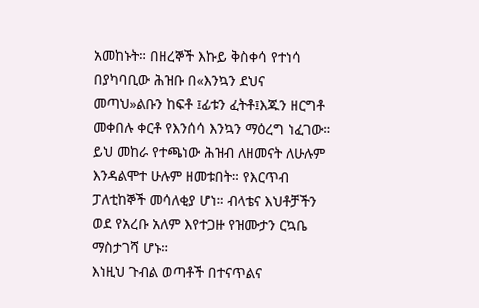አመከኑት። በዘረኞች እኩይ ቅስቀሳ የተነሳ በያካባቢው ሕዝቡ በ«እንኳን ደህና መጣህ»ልቡን ከፍቶ ፤ፊቱን ፈትቶ፤እጁን ዘርግቶ መቀበሉ ቀርቶ የእንሰሳ እንኳን ማዕረግ ነፈገው። ይህ መከራ የተጫነው ሕዝብ ለዘመናት ለሁሉም እንዳልሞተ ሁሉም ዘመቱበት። የእርጥብ ፓለቲከኞች መሳለቂያ ሆነ። ብላቴና እህቶቻችን ወደ የአረቡ አለም እየተጋዙ የዝሙታን ርኳቤ ማስታገሻ ሆኑ።
እነዚህ ጉብል ወጣቶች በተናጥልና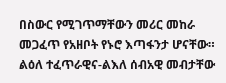በስውር የሚገጥማቸውን መሪር መከራ መጋፈጥ የአዘቦት የኑሮ እጣፋንታ ሆናቸው። ልዕለ ተፈጥራዊና-ልእለ ሰብአዊ መብታቸው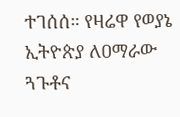ተገሰሰ። የዛሬዋ የወያኔ ኢትዮጵያ ለዐማራው ጓጉቶና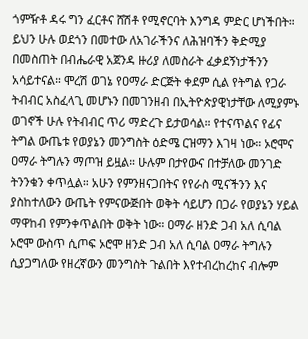ጎምዥቶ ዳሩ ግን ፈርቶና ሸሽቶ የሚኖርባት እንግዳ ምድር ሆነችበት።
ይህን ሁሉ ወደጎን በመተው ለአገራችንና ለሕዝባችን ቅድሚያ በመስጠት በብሔራዊ አጀንዳ ዙሪያ ለመስራት ፈቃደኝነታችንን አሳይተናል። ሞረሽ ወገኔ የዐማራ ድርጅት ቀደም ሲል የትግል የጋራ ትብብር አስፈላጊ መሆኑን በመገንዘብ በኢትዮጵያዊነታቸው ለሚያምኑ ወገኖች ሁሉ የትብብር ጥሪ ማድረጉ ይታወሳል። የተናጥልና የፊና ትግል ውጤቱ የወያኔን መንግስት ዕድሜ ርዝማን እገዛ ነው። ኦሮሞና ዐማራ ትግሉን ማጦዝ ይዟል። ሁሉም በታየውና በተቻለው መንገድ ትንንቁን ቀጥሏል። አሁን የምንዘናጋበትና የየራስ ሚናችንን እና ያስከተለውን ውጤት የምናውጅበት ወቅት ሳይሆን በጋራ የወያኔን ሃይል ማዋከብ የምንቀጥልበት ወቅት ነው። ዐማራ ዘንድ ጋብ አለ ሲባል ኦሮሞ ውስጥ ሲጦፍ ኦሮሞ ዘንድ ጋብ አለ ሲባል ዐማራ ትግሉን ሲያጋግለው የዘረኛውን መንግስት ጉልበት እየተብረከረከና ብሎም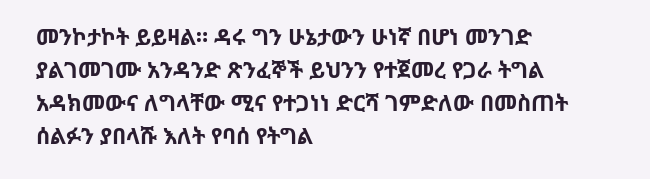መንኮታኮት ይይዛል። ዳሩ ግን ሁኔታውን ሁነኛ በሆነ መንገድ ያልገመገሙ አንዳንድ ጽንፈኞች ይህንን የተጀመረ የጋራ ትግል አዳክመውና ለግላቸው ሚና የተጋነነ ድርሻ ገምድለው በመስጠት ሰልፉን ያበላሹ እለት የባሰ የትግል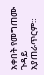አቀበት የመግጠሙ ጉዳይ አያጠራጥርም።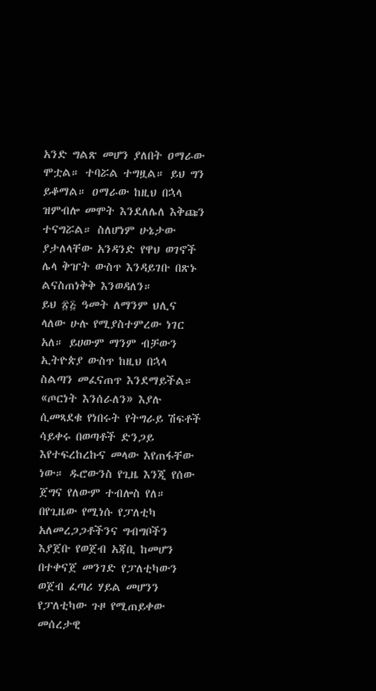አንድ ግልጽ መሆን ያለበት ዐማራው ሞቷል። ተባሯል ተግዟል። ይህ ግን ይቆማል። ዐማራው ከዚህ በኋላ ዝምብሎ መሞት እንደለሌለ እቅጩን ተናግሯል። ስለሆነም ሁኔታው ያታለላቸው አንዳንድ የዋህ ወገኖች ሌላ ቅዠት ውስጥ እንዳይገቡ በጽኑ ልናስጠነቅቅ እንወዳለን።
ይህ ፳፭ ዓመት ለማንም ህሊና ላለው ሁሉ የሚያስተምረው ነገር አለ። ይሀውም ማንም ብቻውን ኢትዮጵያ ውስጥ ከዚህ በኋላ ስልጣን መፈናጠጥ እንደማይችል። «ጦርነት እንሰራለን» እያሉ ሲመጻደቁ የነበሩት የትግራይ ሽፍቶች ሳይቀሩ በወጣቶች ድንጋይ እየተፍረከረኩና መላው እየጠፋቸው ነው። ዱሮውንስ የጊዜ እንጂ የሰው ጀግና የለውም ተብሎስ የለ።
በየጊዜው የሚነሱ የፓለቲካ አለመረጋጋቶችንና ግብግቦችን እያጀቡ የወጀብ አጃቢ ከመሆን በተቀናጀ መንገድ የፓለቲካውን ወጀብ ፈጣሪ ሃይል መሆንን የፓለቲካው ጉዞ የሚጠይቀው መሰረታዊ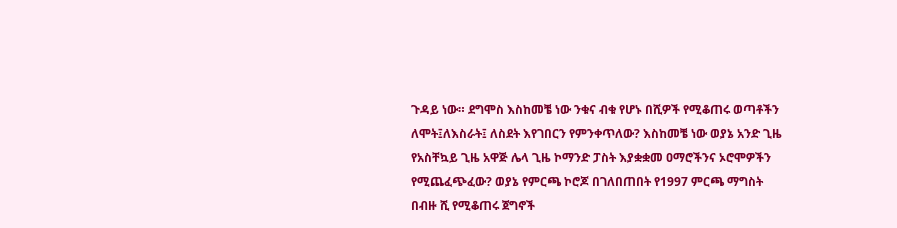ጉዳይ ነው። ደግሞስ እስከመቼ ነው ንቁና ብቁ የሆኑ በሺዎች የሚቆጠሩ ወጣቶችን ለሞት፤ለእስራት፤ ለስደት እየገበርን የምንቀጥለው? እስከመቼ ነው ወያኔ አንድ ጊዜ የአስቸኳይ ጊዜ አዋጅ ሌላ ጊዜ ኮማንድ ፓስት እያቋቋመ ዐማሮችንና ኦሮሞዎችን የሚጨፈጭፈው? ወያኔ የምርጫ ኮሮጆ በገለበጠበት የ1997 ምርጫ ማግስት በብዙ ሺ የሚቆጠሩ ጀግኖች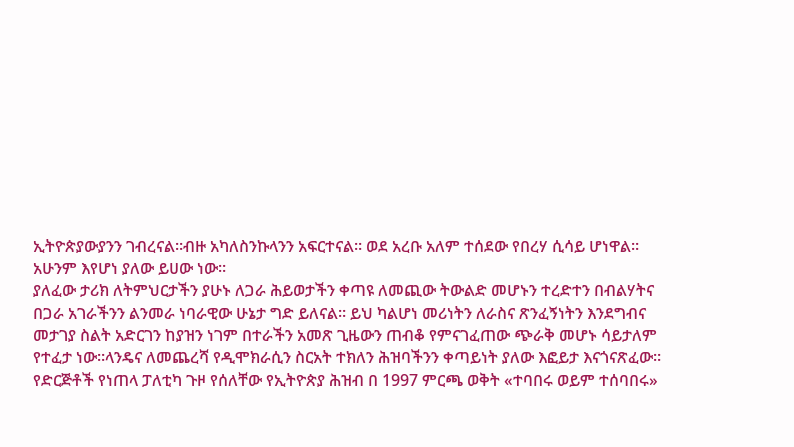ኢትዮጵያውያንን ገብረናል።ብዙ አካለስንኩላንን አፍርተናል። ወደ አረቡ አለም ተሰደው የበረሃ ሲሳይ ሆነዋል። አሁንም እየሆነ ያለው ይሀው ነው።
ያለፈው ታሪክ ለትምህርታችን ያሁኑ ለጋራ ሕይወታችን ቀጣዩ ለመጪው ትውልድ መሆኑን ተረድተን በብልሃትና በጋራ አገራችንን ልንመራ ነባራዊው ሁኔታ ግድ ይለናል። ይህ ካልሆነ መሪነትን ለራስና ጽንፈኝነትን እንደግብና መታገያ ስልት አድርገን ከያዝን ነገም በተራችን አመጽ ጊዜውን ጠብቆ የምናገፈጠው ጭራቅ መሆኑ ሳይታለም የተፈታ ነው።ላንዴና ለመጨረሻ የዲሞክራሲን ስርአት ተክለን ሕዝባችንን ቀጣይነት ያለው እፎይታ እናጎናጽፈው።
የድርጅቶች የነጠላ ፓለቲካ ጉዞ የሰለቸው የኢትዮጵያ ሕዝብ በ 1997 ምርጫ ወቅት «ተባበሩ ወይም ተሰባበሩ»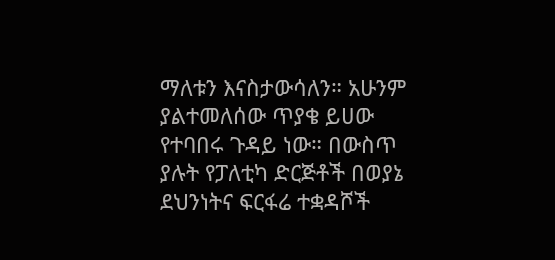ማለቱን እናስታውሳለን። አሁንም ያልተመለሰው ጥያቄ ይሀው የተባበሩ ጉዳይ ነው። በውስጥ ያሉት የፓለቲካ ድርጅቶች በወያኔ ደህንነትና ፍርፋሬ ተቋዳሾች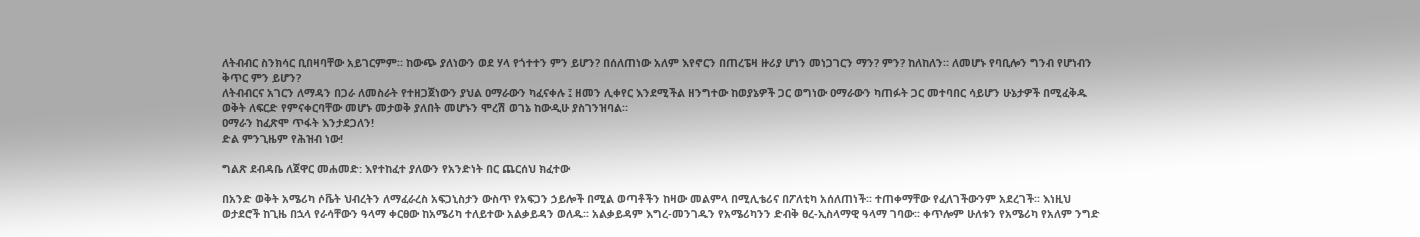ለትብብር ስንክሳር ቢበዛባቸው አይገርምም። ከውጭ ያለነውን ወደ ሃላ የጎተተን ምን ይሆን? በሰለጠነው አለም እየኖርን በጠረፔዛ ዙሪያ ሆነን መነጋገርን ማን? ምን? ከለከለን። ለመሆኑ የባቢሎን ግንብ የሆነብን ቅጥር ምን ይሆን?
ለትብብርና አገርን ለማዳን በጋራ ለመስራት የተዘጋጀነውን ያህል ዐማራውን ካፈናቀሉ ፤ ዘመን ሊቀየር እንደሚችል ዘንግተው ከወያኔዎች ጋር ወግነው ዐማራውን ካጠፉት ጋር መተባበር ሳይሆን ሁኔታዎች በሚፈቅዱ ወቅት ለፍርድ የምናቀርባቸው መሆኑ መታወቅ ያለበት መሆኑን ሞረሽ ወገኔ ከውዲሁ ያስገንዝባል።
ዐማራን ከፈጽሞ ጥፋት እንታደጋለን!
ድል ምንጊዜም የሕዝብ ነው!

ግልጽ ደብዳቤ ለጀዋር መሐመድ: እየተከፈተ ያለውን የአንድነት በር ጨርሰህ ክፈተው

በአንድ ወቅት አሜሪካ ሶቬት ህብረትን ለማፈራረስ አፍጋኒስታን ውስጥ የአፍጋን ኃይሎች በሚል ወጣቶችን ከዛው መልምላ በሚሊቴሪና በፖለቲካ አሰለጠነች፡፡ ተጠቀማቸው የፈለገችውንም አደረገች፡፡ እነዚህ ወታደሮች ከጊዜ በኋላ የራሳቸውን ዓላማ ቀርፀው ከአሜሪካ ተለይተው አልቃይዳን ወለዱ፡፡ አልቃይዳም እግረ-መንገዱን የአሜሪካንን ድብቅ ፀረ-ኢስላማዊ ዓላማ ገባው፡፡ ቀጥሎም ሁለቱን የአሜሪካ የአለም ንግድ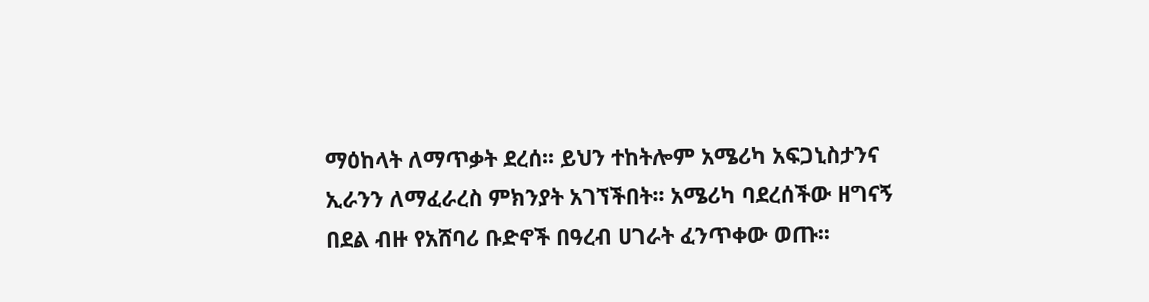ማዕከላት ለማጥቃት ደረሰ፡፡ ይህን ተከትሎም አሜሪካ አፍጋኒስታንና ኢራንን ለማፈራረስ ምክንያት አገኘችበት፡፡ አሜሪካ ባደረሰችው ዘግናኝ በደል ብዙ የአሸባሪ ቡድኖች በዓረብ ሀገራት ፈንጥቀው ወጡ፡፡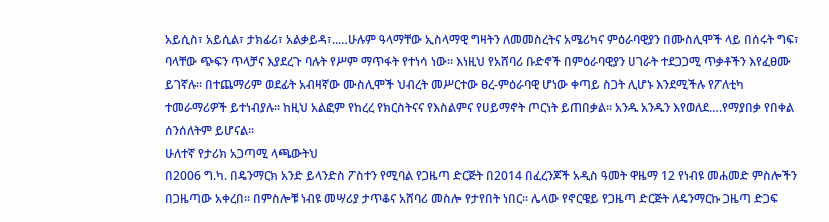አይሲስ፣ አይሲል፣ ታክፊሪ፣ አልቃይዳ፣..…ሁሉም ዓላማቸው ኢስላማዊ ግዛትን ለመመስረትና አሜሪካና ምዕራባዊያን በሙስሊሞች ላይ በሰሩት ግፍ፣ ባላቸው ጭፍን ጥላቻና እያደረጉ ባሉት የሥም ማጥፋት የተነሳ ነው፡፡ እነዚህ የአሸባሪ ቡድኖች በምዕራባዊያን ሀገራት ተደጋጋሚ ጥቃቶችን እየፈፀሙ ይገኛሉ፡፡ በተጨማሪም ወደፊት አብዛኛው ሙስሊሞች ህብረት መሥርተው ፀረ-ምዕራባዊ ሆነው ቀጣይ ስጋት ሊሆኑ እንደሚችሉ የፖለቲካ ተመራማሪዎች ይተነብያሉ፡፡ ከዚህ አልፎም የከረረ የክርስትናና የእስልምና የሀይማኖት ጦርነት ይጠበቃል፡፡ አንዱ አንዱን እየወለደ….የማያበቃ የበቀል ሰንሰለትም ይሆናል፡፡
ሁለተኛ የታሪክ አጋጣሚ ላጫውትህ
በ2006 ግ.ካ. በዴንማርክ አንድ ይላንድስ ፖስተን የሚባል የጋዜጣ ድርጅት በ2014 በፈረንጆች አዲስ ዓመት ዋዜማ 12 የነብዩ መሐመድ ምስሎችን በጋዜጣው አቀረበ፡፡ በምስሎቹ ነብዩ መሣሪያ ታጥቆና አሸባሪ መስሎ የታየበት ነበር፡፡ ሌላው የኖርዌይ የጋዜጣ ድርጅት ለዴንማርኩ ጋዜጣ ድጋፍ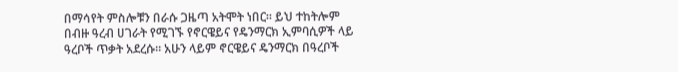በማሳየት ምስሎቹን በራሱ ጋዜጣ አትሞት ነበር፡፡ ይህ ተከትሎም በብዙ ዓረብ ሀገራት የሚገኙ የኖርዌይና የዴንማርክ ኢምባሲዎች ላይ ዓረቦች ጥቃት አደረሱ፡፡ አሁን ላይም ኖርዌይና ዴንማርክ በዓረቦች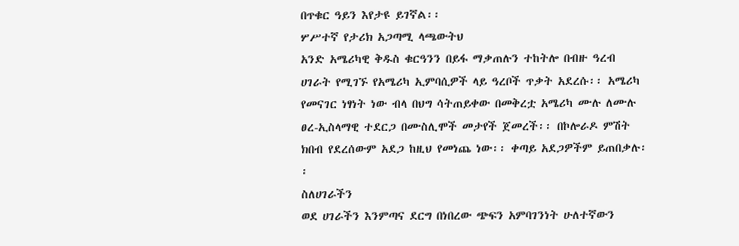በጥቁር ዓይን እየታዩ ይገኛል፡፡
ሦሥተኛ የታሪክ አጋጣሚ ላጫውትህ
አንድ አሜሪካዊ ቅዱስ ቁርዓንን በይፋ ማቃጠሉን ተከትሎ በብዙ ዓረብ ሀገራት የሚገኙ የአሜሪካ ኢምባሲዎች ላይ ዓረቦች ጥቃት አደረሱ፡፡ አሜሪካ የመናገር ነፃነት ነው ብላ በህግ ሳትጠይቀው በመቅረቷ አሜሪካ ሙሉ ለሙሉ ፀረ-ኢስላማዊ ተደርጋ በሙስሊሞች መታየች ጀመረች፡፡ በኮሎራዶ ምሽት ክበብ የደረሰውም አደጋ ከዚህ የመነጨ ነው፡፡ ቀጣይ አደጋዎችም ይጠበቃሉ፡፡
ስለሀገራችን
ወደ ሀገራችን እንምጣና ደርግ በነበረው ጭፍን አምባገንነት ሁለተኛውን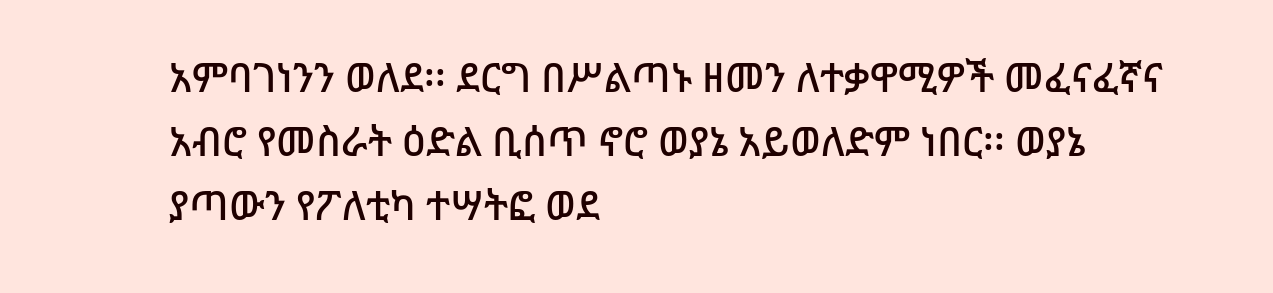አምባገነንን ወለደ፡፡ ደርግ በሥልጣኑ ዘመን ለተቃዋሚዎች መፈናፈኛና አብሮ የመስራት ዕድል ቢሰጥ ኖሮ ወያኔ አይወለድም ነበር፡፡ ወያኔ ያጣውን የፖለቲካ ተሣትፎ ወደ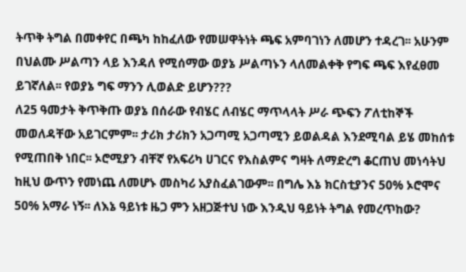ትጥቅ ትግል በመቀየር በጫካ ከከፈለው የመሠዋትነት ጫፍ አምባገነን ለመሆን ተዳረገ፡፡ አሁንም በህልሙ ሥልጣን ላይ እንዳለ የሚሰማው ወያኔ ሥልጣኑን ላለመልቀቅ የግፍ ጫፍ እየፈፀመ ይገኛለል፡፡ የወያኔ ግፍ ማንን ሊወልድ ይሆን???
ለ25 ዓመታት ቅጥቅጡ ወያኔ በሰራው የብሄር ለብሄር ማጥላላት ሥራ ጭፍን ፖለቲከኞች መወለዳቸው አይገርምም፡፡ ታሪክ ታሪክን አጋጣሚ አጋጣሚን ይወልዳል እንደሚባል ይሄ መከሰቱ የሚጠበቅ ነበር፡፡ ኦሮሚያን ብቸኛ የአፍሪካ ሀገርና የእስልምና ግዛት ለማድረግ ቆርጠህ መነሳትህ ከዚህ ውጥን የመነጨ ለመሆኑ መስካሪ አያስፈልገውም፡፡ በግሌ እኔ ክርስቲያንና 50% ኦሮሞና 50% አማራ ነኝ፡፡ ለእኔ ዓይነቱ ዜጋ ምን አዘጋጅተህ ነው እንዲህ ዓይነት ትግል የመረጥከው?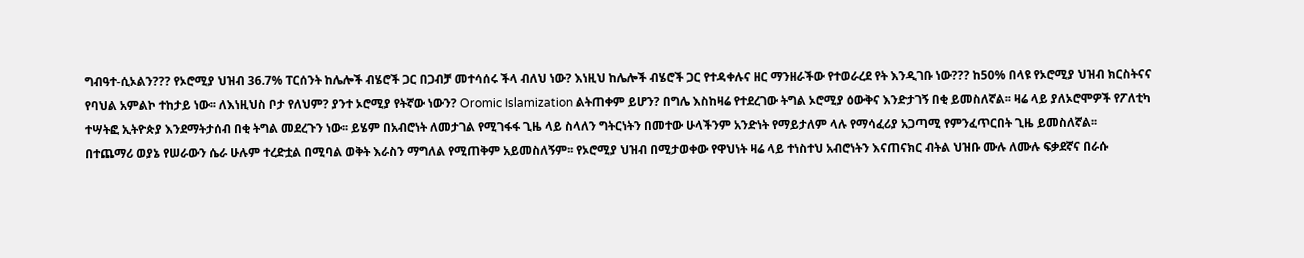ግብዓተ-ሲኦልን??? የኦሮሚያ ህዝብ 36.7% ፐርሰንት ከሌሎች ብሄሮች ጋር በጋብቻ መተሳሰሩ ችላ ብለህ ነው? እነዚህ ከሌሎች ብሄሮች ጋር የተዳቀሉና ዘር ማንዘራችው የተወራረደ የት እንዲገቡ ነው??? ከ50% በላዩ የኦሮሚያ ህዝብ ክርስትናና የባህል አምልኮ ተከታይ ነው፡፡ ለእነዚህስ ቦታ የለህም? ያንተ ኦሮሚያ የትኛው ነውን? Oromic Islamization ልትጠቀም ይሆን? በግሌ እስከዛሬ የተደረገው ትግል ኦሮሚያ ዕውቅና እንድታገኝ በቂ ይመስለኛል፡፡ ዛሬ ላይ ያለኦሮሞዎች የፖለቲካ ተሣትፎ ኢትዮጵያ እንደማትታሰብ በቂ ትግል መደረጉን ነው፡፡ ይሄም በአብሮነት ለመታገል የሚገፋፋ ጊዜ ላይ ስላለን ግትርነትን በመተው ሁላችንም አንድነት የማይታለም ላሉ የማሳፈሪያ አጋጣሚ የምንፈጥርበት ጊዜ ይመስለኛል፡፡
በተጨማሪ ወያኔ የሠራውን ሴራ ሁሉም ተረድቷል በሚባል ወቅት እራስን ማግለል የሚጠቅም አይመስለኝም፡፡ የኦሮሚያ ህዝብ በሚታወቀው የዋህነት ዛሬ ላይ ተነስተህ አብሮነትን እናጠናክር ብትል ህዝቡ ሙሉ ለሙሉ ፍቃደኛና በራሱ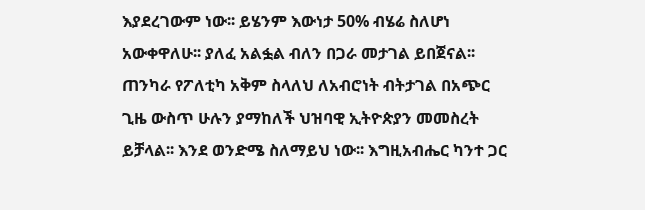እያደረገውም ነው፡፡ ይሄንም እውነታ 50% ብሄሬ ስለሆነ አውቀዋለሁ፡፡ ያለፈ አልፏል ብለን በጋራ መታገል ይበጀናል፡፡ ጠንካራ የፖለቲካ አቅም ስላለህ ለአብሮነት ብትታገል በአጭር ጊዜ ውስጥ ሁሉን ያማከለች ህዝባዊ ኢትዮጵያን መመስረት ይቻላል፡፡ እንደ ወንድሜ ስለማይህ ነው፡፡ እግዚአብሔር ካንተ ጋር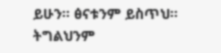ይሁን፡፡ ፅናቱንም ይስጥህ፡፡ ትግልህንም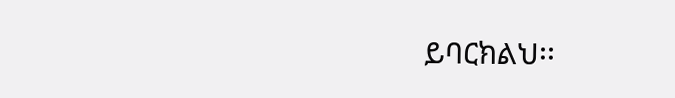ይባርክልህ፡፡